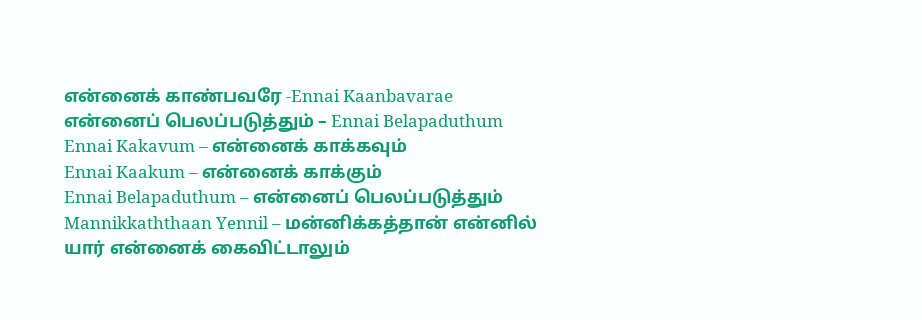என்னைக் காண்பவரே -Ennai Kaanbavarae
என்னைப் பெலப்படுத்தும் – Ennai Belapaduthum
Ennai Kakavum – என்னைக் காக்கவும்
Ennai Kaakum – என்னைக் காக்கும்
Ennai Belapaduthum – என்னைப் பெலப்படுத்தும்
Mannikkaththaan Yennil – மன்னிக்கத்தான் என்னில்
யார் என்னைக் கைவிட்டாலும்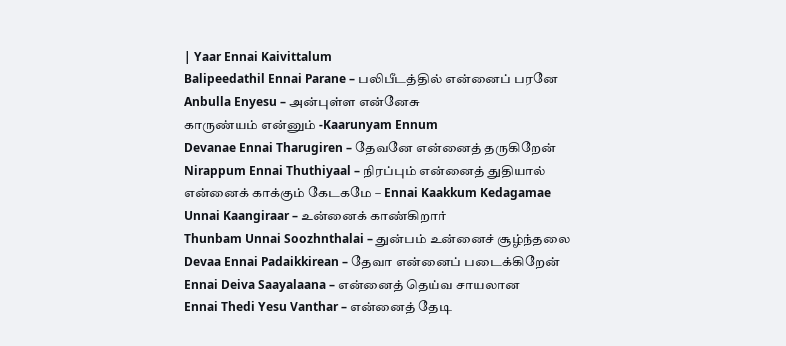| Yaar Ennai Kaivittalum
Balipeedathil Ennai Parane – பலிபீடத்தில் என்னைப் பரனே
Anbulla Enyesu – அன்புள்ள என்னேசு
காருண்யம் என்னும் -Kaarunyam Ennum
Devanae Ennai Tharugiren – தேவனே என்னைத் தருகிறேன்
Nirappum Ennai Thuthiyaal – நிரப்பும் என்னைத் துதியால்
என்னைக் காக்கும் கேடகமே – Ennai Kaakkum Kedagamae
Unnai Kaangiraar – உன்னைக் காண்கிறார்
Thunbam Unnai Soozhnthalai – துன்பம் உன்னைச் சூழ்ந்தலை
Devaa Ennai Padaikkirean – தேவா என்னைப் படைக்கிறேன்
Ennai Deiva Saayalaana – என்னைத் தெய்வ சாயலான
Ennai Thedi Yesu Vanthar – என்னைத் தேடி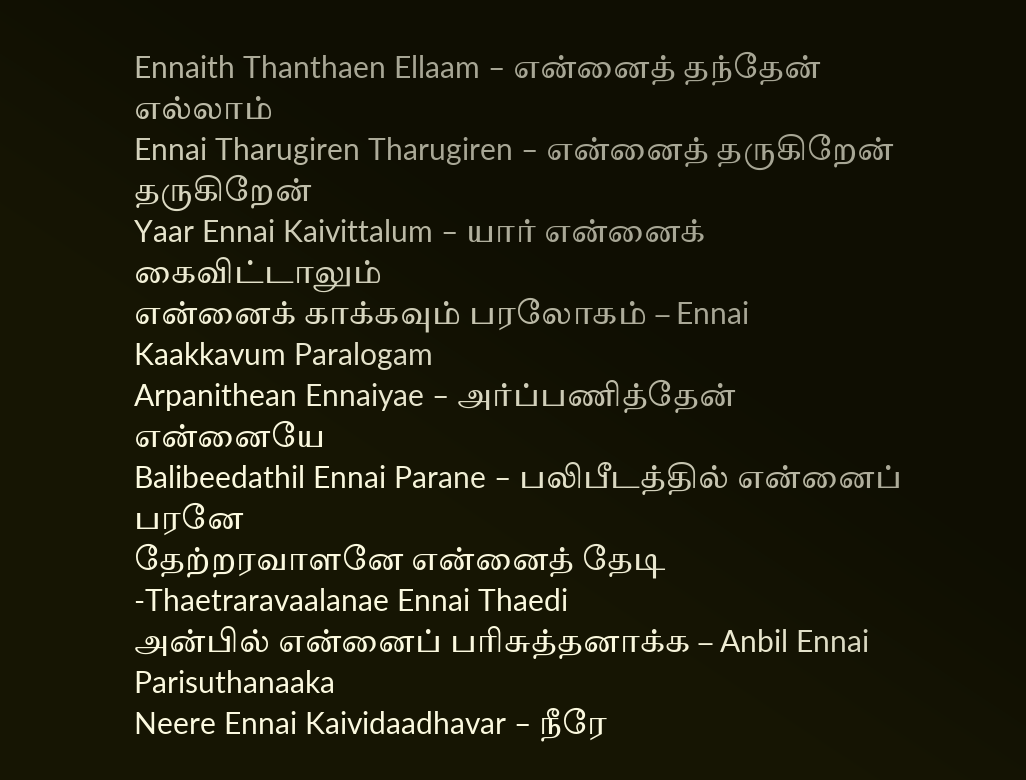Ennaith Thanthaen Ellaam – என்னைத் தந்தேன் எல்லாம்
Ennai Tharugiren Tharugiren – என்னைத் தருகிறேன் தருகிறேன்
Yaar Ennai Kaivittalum – யார் என்னைக் கைவிட்டாலும்
என்னைக் காக்கவும் பரலோகம் – Ennai Kaakkavum Paralogam
Arpanithean Ennaiyae – அர்ப்பணித்தேன் என்னையே
Balibeedathil Ennai Parane – பலிபீடத்தில் என்னைப் பரனே
தேற்றரவாளனே என்னைத் தேடி -Thaetraravaalanae Ennai Thaedi
அன்பில் என்னைப் பரிசுத்தனாக்க – Anbil Ennai Parisuthanaaka
Neere Ennai Kaividaadhavar – நீரே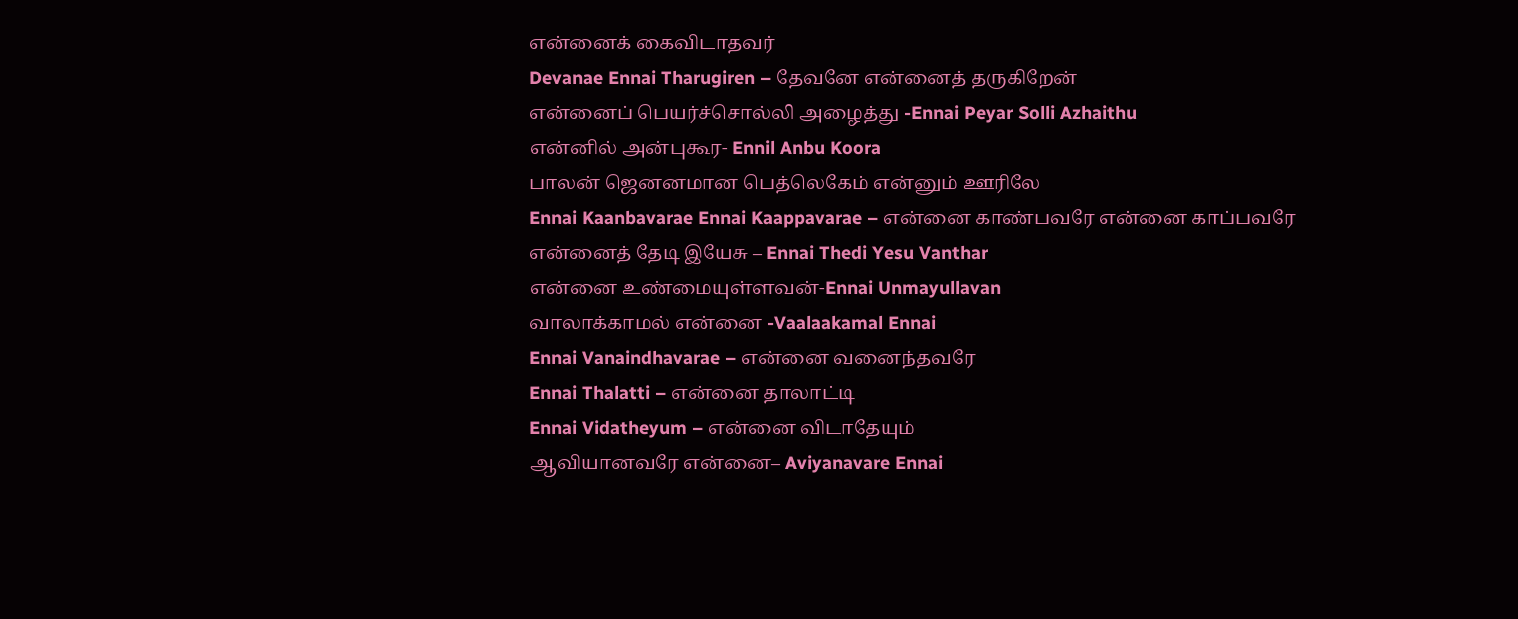என்னைக் கைவிடாதவர்
Devanae Ennai Tharugiren – தேவனே என்னைத் தருகிறேன்
என்னைப் பெயர்ச்சொல்லி அழைத்து -Ennai Peyar Solli Azhaithu
என்னில் அன்புகூர- Ennil Anbu Koora
பாலன் ஜெனனமான பெத்லெகேம் என்னும் ஊரிலே
Ennai Kaanbavarae Ennai Kaappavarae – என்னை காண்பவரே என்னை காப்பவரே
என்னைத் தேடி இயேசு – Ennai Thedi Yesu Vanthar
என்னை உண்மையுள்ளவன்-Ennai Unmayullavan
வாலாக்காமல் என்னை -Vaalaakamal Ennai
Ennai Vanaindhavarae – என்னை வனைந்தவரே
Ennai Thalatti – என்னை தாலாட்டி
Ennai Vidatheyum – என்னை விடாதேயும்
ஆவியானவரே என்னை– Aviyanavare Ennai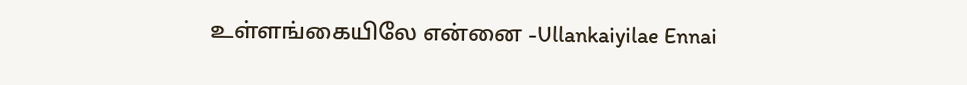உள்ளங்கையிலே என்னை -Ullankaiyilae Ennai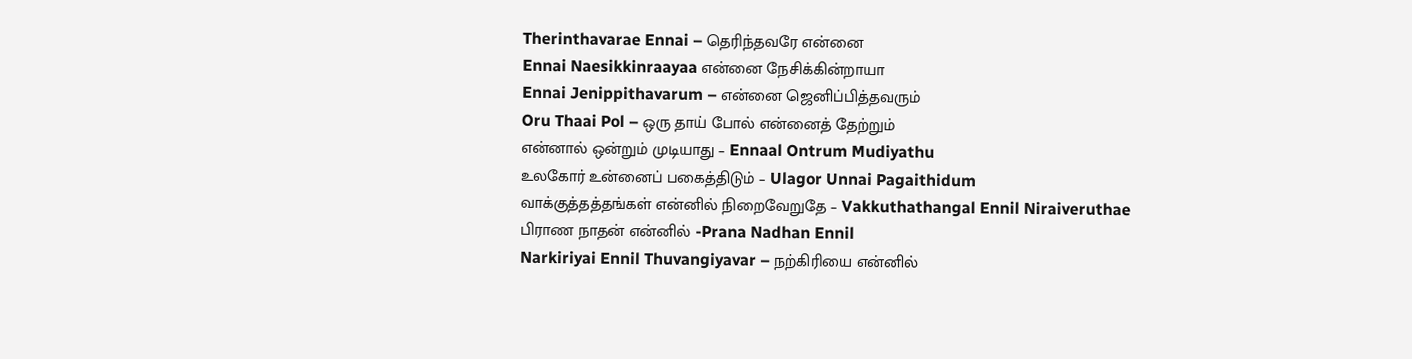Therinthavarae Ennai – தெரிந்தவரே என்னை
Ennai Naesikkinraayaa என்னை நேசிக்கின்றாயா
Ennai Jenippithavarum – என்னை ஜெனிப்பித்தவரும்
Oru Thaai Pol – ஒரு தாய் போல் என்னைத் தேற்றும்
என்னால் ஒன்றும் முடியாது – Ennaal Ontrum Mudiyathu
உலகோர் உன்னைப் பகைத்திடும் – Ulagor Unnai Pagaithidum
வாக்குத்தத்தங்கள் என்னில் நிறைவேறுதே – Vakkuthathangal Ennil Niraiveruthae
பிராண நாதன் என்னில் -Prana Nadhan Ennil
Narkiriyai Ennil Thuvangiyavar – நற்கிரியை என்னில்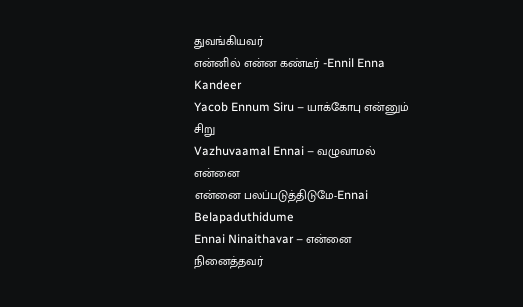துவங்கியவர்
என்னில் என்ன கண்டீர் -Ennil Enna Kandeer
Yacob Ennum Siru – யாக்கோபு என்னும் சிறு
Vazhuvaamal Ennai – வழுவாமல் என்னை
என்னை பலப்படுத்திடுமே-Ennai Belapaduthidume
Ennai Ninaithavar – என்னை நினைத்தவர்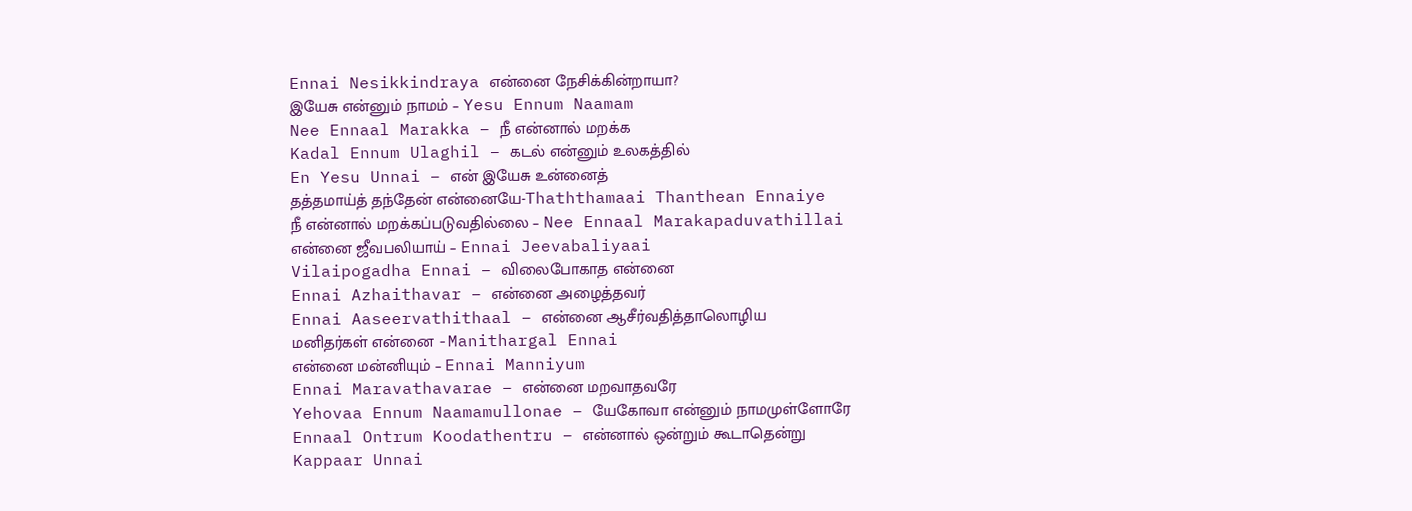Ennai Nesikkindraya என்னை நேசிக்கின்றாயா?
இயேசு என்னும் நாமம் – Yesu Ennum Naamam
Nee Ennaal Marakka – நீ என்னால் மறக்க
Kadal Ennum Ulaghil – கடல் என்னும் உலகத்தில்
En Yesu Unnai – என் இயேசு உன்னைத்
தத்தமாய்த் தந்தேன் என்னையே-Thaththamaai Thanthean Ennaiye
நீ என்னால் மறக்கப்படுவதில்லை – Nee Ennaal Marakapaduvathillai
என்னை ஜீவபலியாய் – Ennai Jeevabaliyaai
Vilaipogadha Ennai – விலைபோகாத என்னை
Ennai Azhaithavar – என்னை அழைத்தவர்
Ennai Aaseervathithaal – என்னை ஆசீர்வதித்தாலொழிய
மனிதர்கள் என்னை -Manithargal Ennai
என்னை மன்னியும் – Ennai Manniyum
Ennai Maravathavarae – என்னை மறவாதவரே
Yehovaa Ennum Naamamullonae – யேகோவா என்னும் நாமமுள்ளோரே
Ennaal Ontrum Koodathentru – என்னால் ஒன்றும் கூடாதென்று
Kappaar Unnai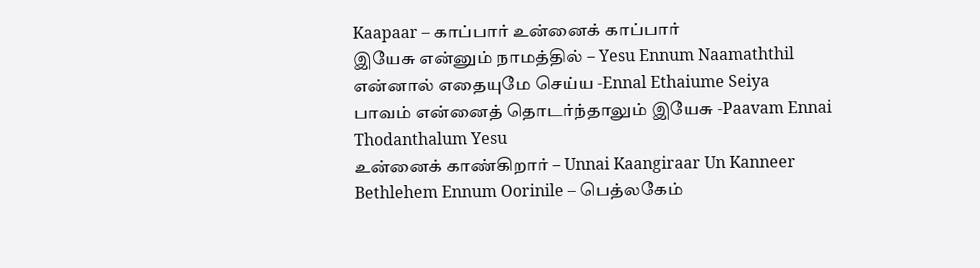Kaapaar – காப்பார் உன்னைக் காப்பார்
இயேசு என்னும் நாமத்தில் – Yesu Ennum Naamaththil
என்னால் எதையுமே செய்ய -Ennal Ethaiume Seiya
பாவம் என்னைத் தொடர்ந்தாலும் இயேசு -Paavam Ennai Thodanthalum Yesu
உன்னைக் காண்கிறார் – Unnai Kaangiraar Un Kanneer
Bethlehem Ennum Oorinile – பெத்லகேம்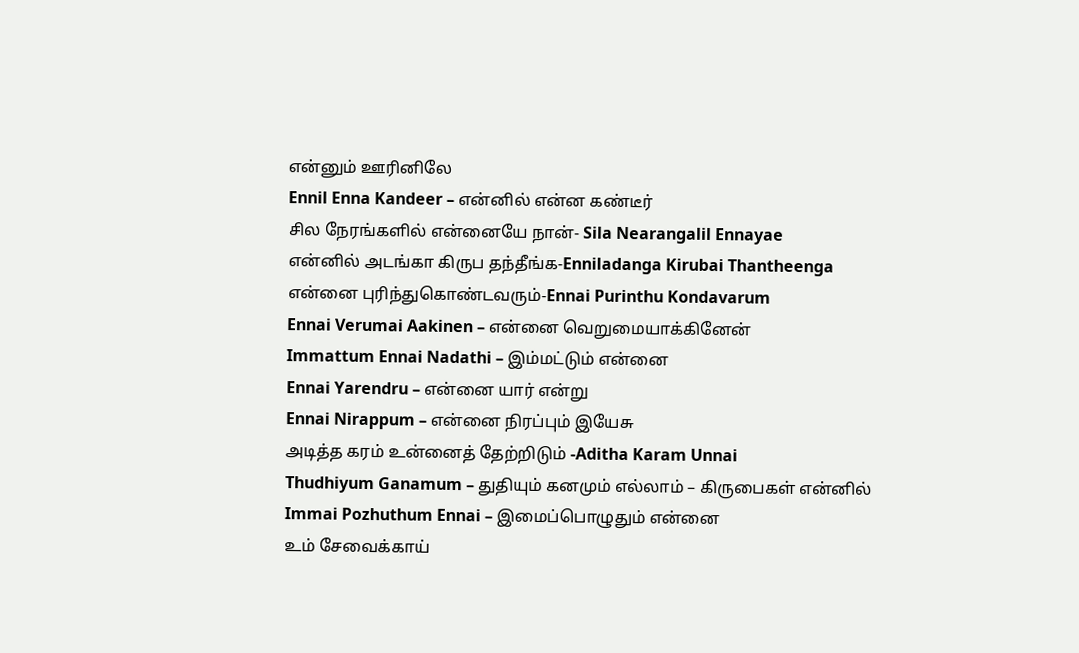என்னும் ஊரினிலே
Ennil Enna Kandeer – என்னில் என்ன கண்டீர்
சில நேரங்களில் என்னையே நான்- Sila Nearangalil Ennayae
என்னில் அடங்கா கிருப தந்தீங்க-Enniladanga Kirubai Thantheenga
என்னை புரிந்துகொண்டவரும்-Ennai Purinthu Kondavarum
Ennai Verumai Aakinen – என்னை வெறுமையாக்கினேன்
Immattum Ennai Nadathi – இம்மட்டும் என்னை
Ennai Yarendru – என்னை யார் என்று
Ennai Nirappum – என்னை நிரப்பும் இயேசு
அடித்த கரம் உன்னைத் தேற்றிடும் -Aditha Karam Unnai
Thudhiyum Ganamum – துதியும் கனமும் எல்லாம் – கிருபைகள் என்னில்
Immai Pozhuthum Ennai – இமைப்பொழுதும் என்னை
உம் சேவைக்காய்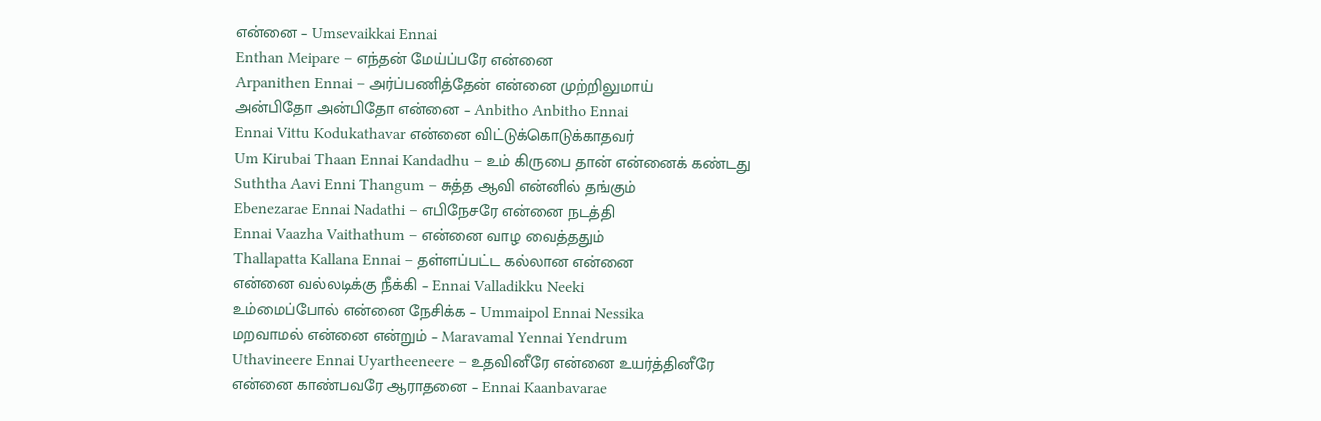என்னை – Umsevaikkai Ennai
Enthan Meipare – எந்தன் மேய்ப்பரே என்னை
Arpanithen Ennai – அர்ப்பணித்தேன் என்னை முற்றிலுமாய்
அன்பிதோ அன்பிதோ என்னை – Anbitho Anbitho Ennai
Ennai Vittu Kodukathavar என்னை விட்டுக்கொடுக்காதவர்
Um Kirubai Thaan Ennai Kandadhu – உம் கிருபை தான் என்னைக் கண்டது
Suththa Aavi Enni Thangum – சுத்த ஆவி என்னில் தங்கும்
Ebenezarae Ennai Nadathi – எபிநேசரே என்னை நடத்தி
Ennai Vaazha Vaithathum – என்னை வாழ வைத்ததும்
Thallapatta Kallana Ennai – தள்ளப்பட்ட கல்லான என்னை
என்னை வல்லடிக்கு நீக்கி – Ennai Valladikku Neeki
உம்மைப்போல் என்னை நேசிக்க – Ummaipol Ennai Nessika
மறவாமல் என்னை என்றும் – Maravamal Yennai Yendrum
Uthavineere Ennai Uyartheeneere – உதவினீரே என்னை உயர்த்தினீரே
என்னை காண்பவரே ஆராதனை – Ennai Kaanbavarae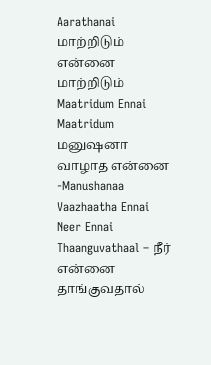Aarathanai
மாற்றிடும் என்னை மாற்றிடும் Maatridum Ennai Maatridum
மனுஷனா வாழாத என்னை -Manushanaa Vaazhaatha Ennai
Neer Ennai Thaanguvathaal – நீர் என்னை தாங்குவதால்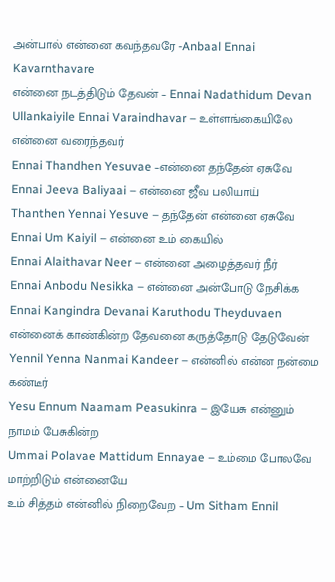அன்பால் என்னை கவந்தவரே -Anbaal Ennai Kavarnthavare
என்னை நடத்திடும் தேவன் – Ennai Nadathidum Devan
Ullankaiyile Ennai Varaindhavar – உள்ளங்கையிலே என்னை வரைந்தவர்
Ennai Thandhen Yesuvae –என்னை தந்தேன் ஏசுவே
Ennai Jeeva Baliyaai – என்னை ஜீவ பலியாய்
Thanthen Yennai Yesuve – தந்தேன் என்னை ஏசுவே
Ennai Um Kaiyil – என்னை உம் கையில்
Ennai Alaithavar Neer – என்னை அழைத்தவர் நீர்
Ennai Anbodu Nesikka – என்னை அன்போடு நேசிக்க
Ennai Kangindra Devanai Karuthodu Theyduvaen என்னைக் காண்கின்ற தேவனை கருத்தோடு தேடுவேன்
Yennil Yenna Nanmai Kandeer – என்னில் என்ன நன்மை கண்டீர்
Yesu Ennum Naamam Peasukinra – இயேசு என்னும் நாமம் பேசுகின்ற
Ummai Polavae Mattidum Ennayae – உம்மை போலவே மாற்றிடும் என்னையே
உம் சித்தம் என்னில் நிறைவேற – Um Sitham Ennil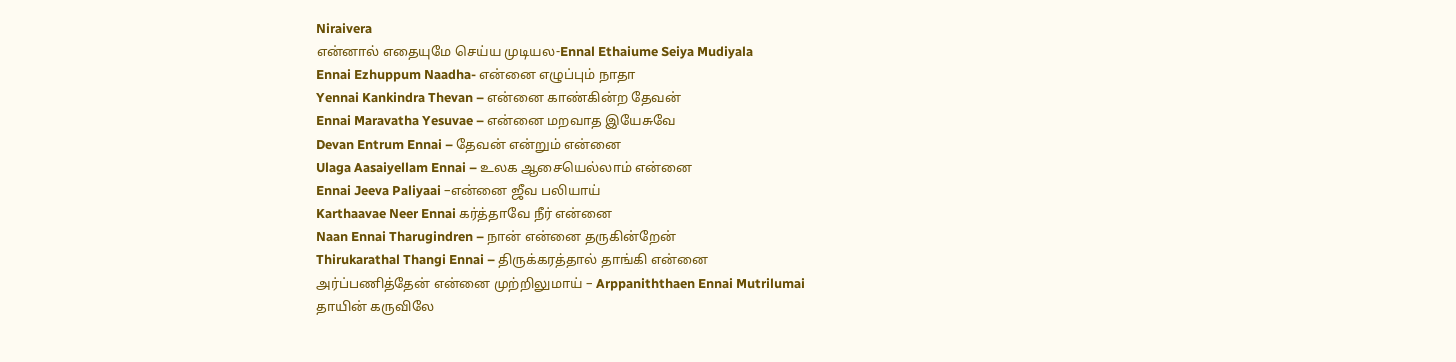Niraivera
என்னால் எதையுமே செய்ய முடியல-Ennal Ethaiume Seiya Mudiyala
Ennai Ezhuppum Naadha- என்னை எழுப்பும் நாதா
Yennai Kankindra Thevan – என்னை காண்கின்ற தேவன்
Ennai Maravatha Yesuvae – என்னை மறவாத இயேசுவே
Devan Entrum Ennai – தேவன் என்றும் என்னை
Ulaga Aasaiyellam Ennai – உலக ஆசையெல்லாம் என்னை
Ennai Jeeva Paliyaai –என்னை ஜீவ பலியாய்
Karthaavae Neer Ennai கர்த்தாவே நீர் என்னை
Naan Ennai Tharugindren – நான் என்னை தருகின்றேன்
Thirukarathal Thangi Ennai – திருக்கரத்தால் தாங்கி என்னை
அர்ப்பணித்தேன் என்னை முற்றிலுமாய் – Arppaniththaen Ennai Mutrilumai
தாயின் கருவிலே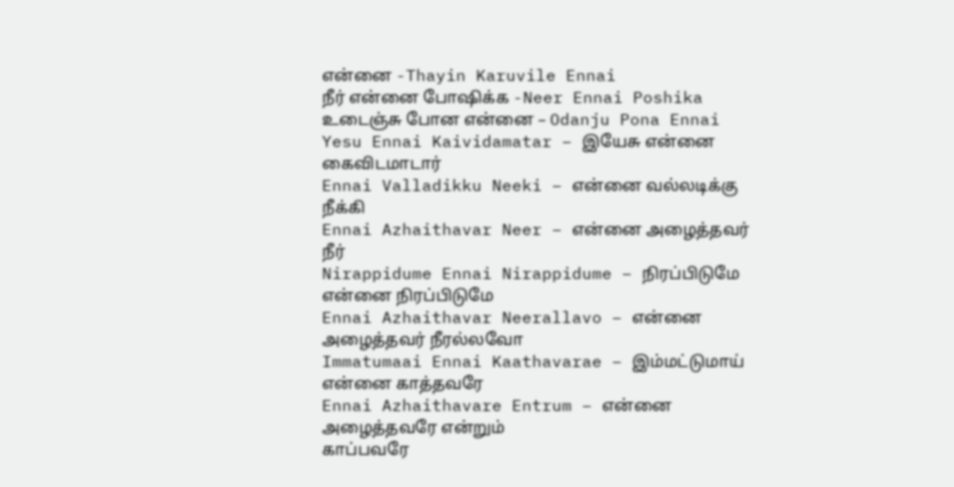என்னை -Thayin Karuvile Ennai
நீர் என்னை போஷிக்க -Neer Ennai Poshika
உடைஞ்சு போன என்னை – Odanju Pona Ennai
Yesu Ennai Kaividamatar – இயேசு என்னை கைவிடமாடார்
Ennai Valladikku Neeki – என்னை வல்லடிக்கு நீக்கி
Ennai Azhaithavar Neer – என்னை அழைத்தவர் நீர்
Nirappidume Ennai Nirappidume – நிரப்பிடுமே என்னை நிரப்பிடுமே
Ennai Azhaithavar Neerallavo – என்னை அழைத்தவர் நீரல்லவோ
Immatumaai Ennai Kaathavarae – இம்மட்டுமாய் என்னை காத்தவரே
Ennai Azhaithavare Entrum – என்னை அழைத்தவரே என்றும்
காப்பவரே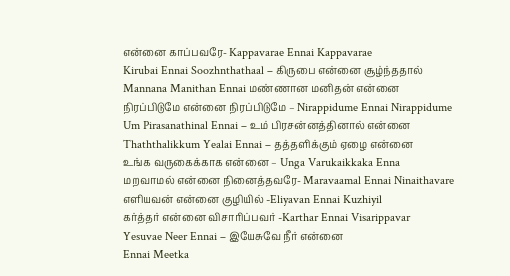என்னை காப்பவரே- Kappavarae Ennai Kappavarae
Kirubai Ennai Soozhnthathaal – கிருபை என்னை சூழ்ந்ததால்
Mannana Manithan Ennai மண்ணான மனிதன் என்னை
நிரப்பிடுமே என்னை நிரப்பிடுமே – Nirappidume Ennai Nirappidume
Um Pirasanathinal Ennai – உம் பிரசன்னத்தினால் என்னை
Thaththalikkum Yealai Ennai – தத்தளிக்கும் ஏழை என்னை
உங்க வருகைக்காக என்னை – Unga Varukaikkaka Enna
மறவாமல் என்னை நினைத்தவரே- Maravaamal Ennai Ninaithavare
எளியவன் என்னை குழியில் -Eliyavan Ennai Kuzhiyil
கர்த்தர் என்னை விசாரிப்பவர் -Karthar Ennai Visarippavar
Yesuvae Neer Ennai – இயேசுவே நீர் என்னை
Ennai Meetka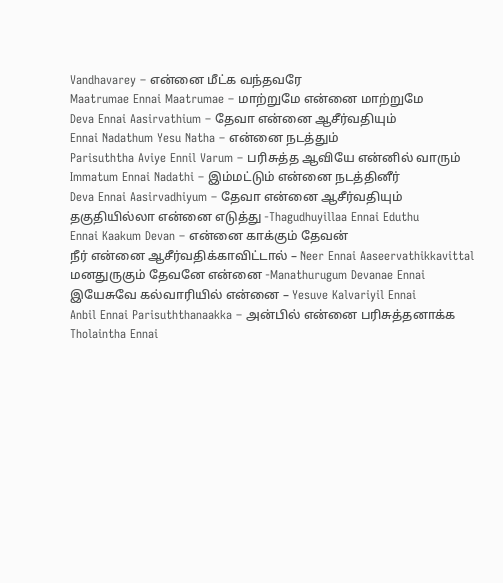Vandhavarey – என்னை மீட்க வந்தவரே
Maatrumae Ennai Maatrumae – மாற்றுமே என்னை மாற்றுமே
Deva Ennai Aasirvathium – தேவா என்னை ஆசீர்வதியும்
Ennai Nadathum Yesu Natha – என்னை நடத்தும்
Parisuththa Aviye Ennil Varum – பரிசுத்த ஆவியே என்னில் வாரும்
Immatum Ennai Nadathi – இம்மட்டும் என்னை நடத்தினீர்
Deva Ennai Aasirvadhiyum – தேவா என்னை ஆசீர்வதியும்
தகுதியில்லா என்னை எடுத்து -Thagudhuyillaa Ennai Eduthu
Ennai Kaakum Devan – என்னை காக்கும் தேவன்
நீர் என்னை ஆசீர்வதிக்காவிட்டால் – Neer Ennai Aaseervathikkavittal
மனதுருகும் தேவனே என்னை -Manathurugum Devanae Ennai
இயேசுவே கல்வாரியில் என்னை – Yesuve Kalvariyil Ennai
Anbil Ennai Parisuththanaakka – அன்பில் என்னை பரிசுத்தனாக்க
Tholaintha Ennai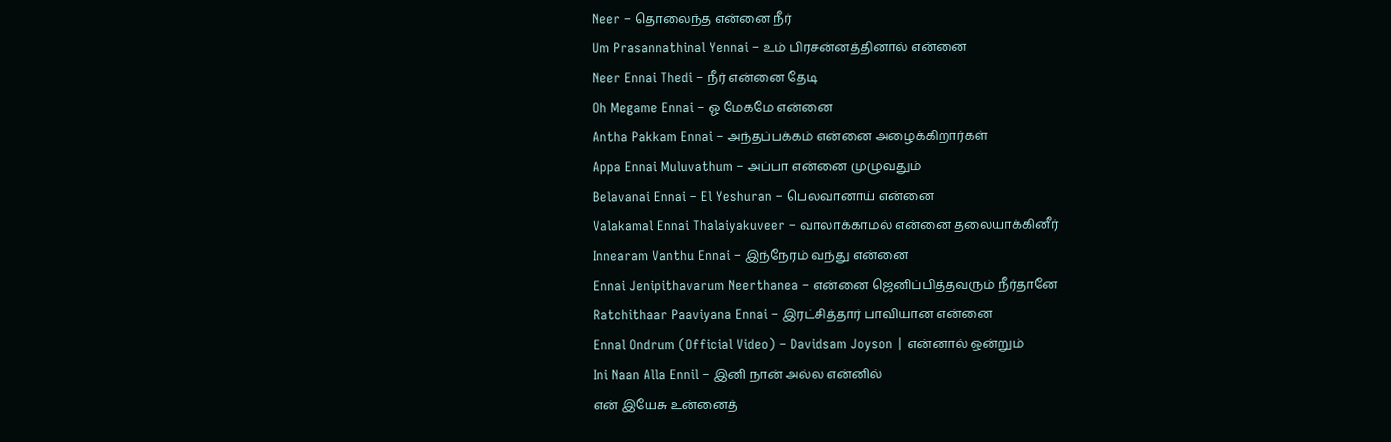Neer – தொலைந்த என்னை நீர்
Um Prasannathinal Yennai – உம் பிரசன்னத்தினால் என்னை
Neer Ennai Thedi – நீர் என்னை தேடி
Oh Megame Ennai – ஓ மேகமே என்னை
Antha Pakkam Ennai – அந்தப்பக்கம் என்னை அழைக்கிறார்கள்
Appa Ennai Muluvathum – அப்பா என்னை முழுவதும்
Belavanai Ennai – El Yeshuran – பெலவானாய் என்னை
Valakamal Ennai Thalaiyakuveer – வாலாக்காமல் என்னை தலையாக்கினீர்
Innearam Vanthu Ennai – இந்நேரம் வந்து என்னை
Ennai Jenipithavarum Neerthanea – என்னை ஜெனிப்பித்தவரும் நீர்தானே
Ratchithaar Paaviyana Ennai – இரட்சித்தார் பாவியான என்னை
Ennal Ondrum (Official Video) – Davidsam Joyson | என்னால் ஒன்றும்
Ini Naan Alla Ennil – இனி நான் அல்ல என்னில்
என் இயேசு உன்னைத்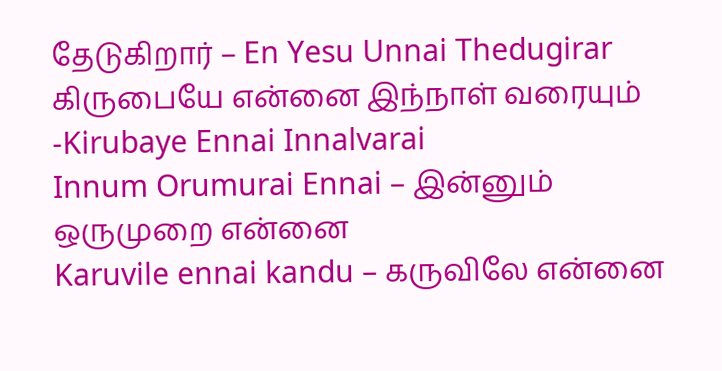தேடுகிறார் – En Yesu Unnai Thedugirar
கிருபையே என்னை இந்நாள் வரையும் -Kirubaye Ennai Innalvarai
Innum Orumurai Ennai – இன்னும் ஒருமுறை என்னை
Karuvile ennai kandu – கருவிலே என்னை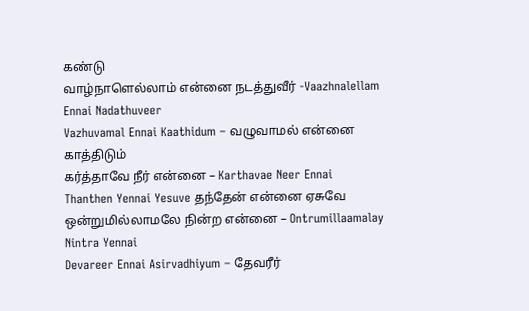கண்டு
வாழ்நாளெல்லாம் என்னை நடத்துவீர் -Vaazhnalellam Ennai Nadathuveer
Vazhuvamal Ennai Kaathidum – வழுவாமல் என்னை காத்திடும்
கர்த்தாவே நீர் என்னை – Karthavae Neer Ennai
Thanthen Yennai Yesuve தந்தேன் என்னை ஏசுவே
ஒன்றுமில்லாமலே நின்ற என்னை – Ontrumillaamalay Nintra Yennai
Devareer Ennai Asirvadhiyum – தேவரீர்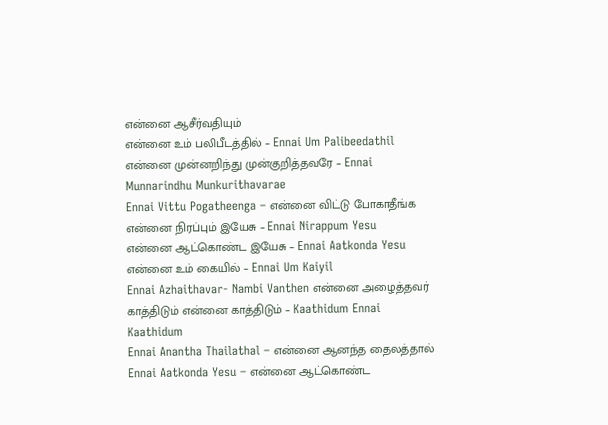என்னை ஆசீர்வதியும்
என்னை உம் பலிபீடத்தில் – Ennai Um Palibeedathil
என்னை முன்னறிந்து முன்குறித்தவரே – Ennai Munnarindhu Munkurithavarae
Ennai Vittu Pogatheenga – என்னை விட்டு போகாதீங்க
என்னை நிரப்பும் இயேசு – Ennai Nirappum Yesu
என்னை ஆட்கொண்ட இயேசு – Ennai Aatkonda Yesu
என்னை உம் கையில் – Ennai Um Kaiyil
Ennai Azhaithavar- Nambi Vanthen என்னை அழைத்தவர்
காத்திடும் என்னை காத்திடும் – Kaathidum Ennai Kaathidum
Ennai Anantha Thailathal – என்னை ஆனந்த தைலத்தால்
Ennai Aatkonda Yesu – என்னை ஆட்கொண்ட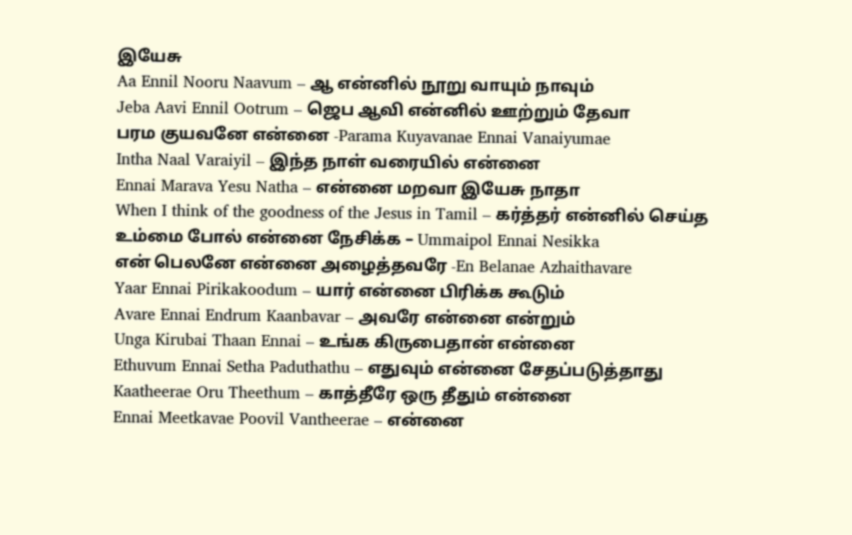இயேசு
Aa Ennil Nooru Naavum – ஆ என்னில் நூறு வாயும் நாவும்
Jeba Aavi Ennil Ootrum – ஜெப ஆவி என்னில் ஊற்றும் தேவா
பரம குயவனே என்னை -Parama Kuyavanae Ennai Vanaiyumae
Intha Naal Varaiyil – இந்த நாள் வரையில் என்னை
Ennai Marava Yesu Natha – என்னை மறவா இயேசு நாதா
When I think of the goodness of the Jesus in Tamil – கர்த்தர் என்னில் செய்த
உம்மை போல் என்னை நேசிக்க – Ummaipol Ennai Nesikka
என் பெலனே என்னை அழைத்தவரே -En Belanae Azhaithavare
Yaar Ennai Pirikakoodum – யார் என்னை பிரிக்க கூடும்
Avare Ennai Endrum Kaanbavar – அவரே என்னை என்றும்
Unga Kirubai Thaan Ennai – உங்க கிருபைதான் என்னை
Ethuvum Ennai Setha Paduthathu – எதுவும் என்னை சேதப்படுத்தாது
Kaatheerae Oru Theethum – காத்தீரே ஒரு தீதும் என்னை
Ennai Meetkavae Poovil Vantheerae – என்னை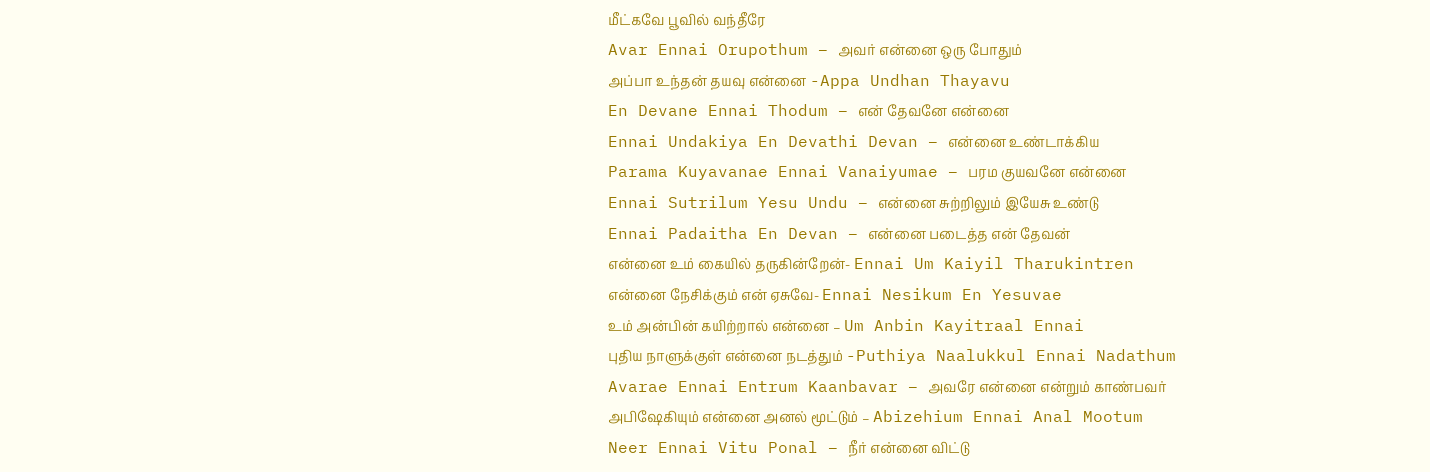மீட்கவே பூவில் வந்தீரே
Avar Ennai Orupothum – அவர் என்னை ஒரு போதும்
அப்பா உந்தன் தயவு என்னை -Appa Undhan Thayavu
En Devane Ennai Thodum – என் தேவனே என்னை
Ennai Undakiya En Devathi Devan – என்னை உண்டாக்கிய
Parama Kuyavanae Ennai Vanaiyumae – பரம குயவனே என்னை
Ennai Sutrilum Yesu Undu – என்னை சுற்றிலும் இயேசு உண்டு
Ennai Padaitha En Devan – என்னை படைத்த என் தேவன்
என்னை உம் கையில் தருகின்றேன்- Ennai Um Kaiyil Tharukintren
என்னை நேசிக்கும் என் ஏசுவே- Ennai Nesikum En Yesuvae
உம் அன்பின் கயிற்றால் என்னை – Um Anbin Kayitraal Ennai
புதிய நாளுக்குள் என்னை நடத்தும் -Puthiya Naalukkul Ennai Nadathum
Avarae Ennai Entrum Kaanbavar – அவரே என்னை என்றும் காண்பவர்
அபிஷேகியும் என்னை அனல் மூட்டும் – Abizehium Ennai Anal Mootum
Neer Ennai Vitu Ponal – நீர் என்னை விட்டு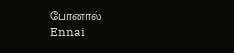போனால்
Ennai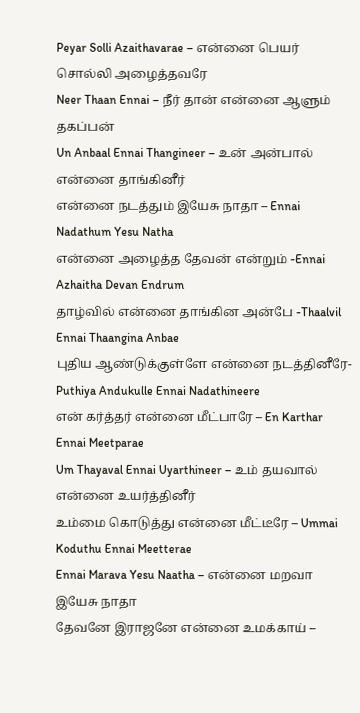Peyar Solli Azaithavarae – என்னை பெயர் சொல்லி அழைத்தவரே
Neer Thaan Ennai – நீர் தான் என்னை ஆளும் தகப்பன்
Un Anbaal Ennai Thangineer – உன் அன்பால் என்னை தாங்கினீர்
என்னை நடத்தும் இயேசு நாதா – Ennai Nadathum Yesu Natha
என்னை அழைத்த தேவன் என்றும் -Ennai Azhaitha Devan Endrum
தாழ்வில் என்னை தாங்கின அன்பே -Thaalvil Ennai Thaangina Anbae
புதிய ஆண்டுக்குள்ளே என்னை நடத்தினீரே- Puthiya Andukulle Ennai Nadathineere
என் கர்த்தர் என்னை மீட்பாரே – En Karthar Ennai Meetparae
Um Thayaval Ennai Uyarthineer – உம் தயவால் என்னை உயர்த்தினீர்
உம்மை கொடுத்து என்னை மீட்டீரே – Ummai Koduthu Ennai Meetterae
Ennai Marava Yesu Naatha – என்னை மறவா இயேசு நாதா
தேவனே இராஜனே என்னை உமக்காய் –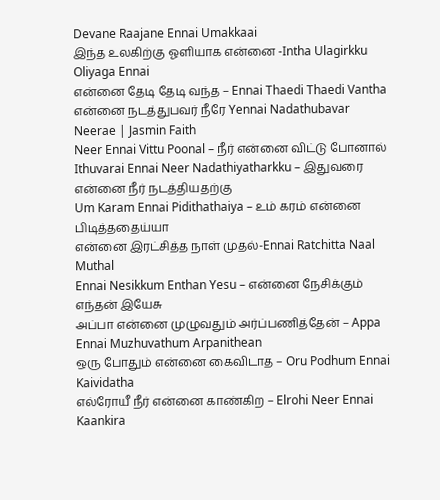Devane Raajane Ennai Umakkaai
இந்த உலகிற்கு ஓளியாக என்னை -Intha Ulagirkku Oliyaga Ennai
என்னை தேடி தேடி வந்த – Ennai Thaedi Thaedi Vantha
என்னை நடத்துபவர் நீரே Yennai Nadathubavar Neerae | Jasmin Faith
Neer Ennai Vittu Poonal – நீர் என்னை விட்டு போனால்
Ithuvarai Ennai Neer Nadathiyatharkku – இதுவரை என்னை நீர் நடத்தியதற்கு
Um Karam Ennai Pidithathaiya – உம் கரம் என்னை பிடித்ததைய்யா
என்னை இரட்சித்த நாள் முதல்-Ennai Ratchitta Naal Muthal
Ennai Nesikkum Enthan Yesu – என்னை நேசிக்கும் எந்தன் இயேசு
அப்பா என்னை முழுவதும் அர்ப்பணித்தேன் – Appa Ennai Muzhuvathum Arpanithean
ஒரு போதும் என்னை கைவிடாத – Oru Podhum Ennai Kaividatha
எல்ரோயீ நீர் என்னை காண்கிற – Elrohi Neer Ennai Kaankira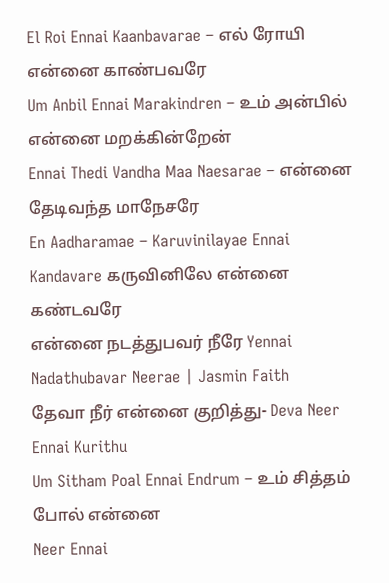El Roi Ennai Kaanbavarae – எல் ரோயி என்னை காண்பவரே
Um Anbil Ennai Marakindren – உம் அன்பில் என்னை மறக்கின்றேன்
Ennai Thedi Vandha Maa Naesarae – என்னை தேடிவந்த மாநேசரே
En Aadharamae – Karuvinilayae Ennai Kandavare கருவினிலே என்னை கண்டவரே
என்னை நடத்துபவர் நீரே Yennai Nadathubavar Neerae | Jasmin Faith
தேவா நீர் என்னை குறித்து- Deva Neer Ennai Kurithu
Um Sitham Poal Ennai Endrum – உம் சித்தம் போல் என்னை
Neer Ennai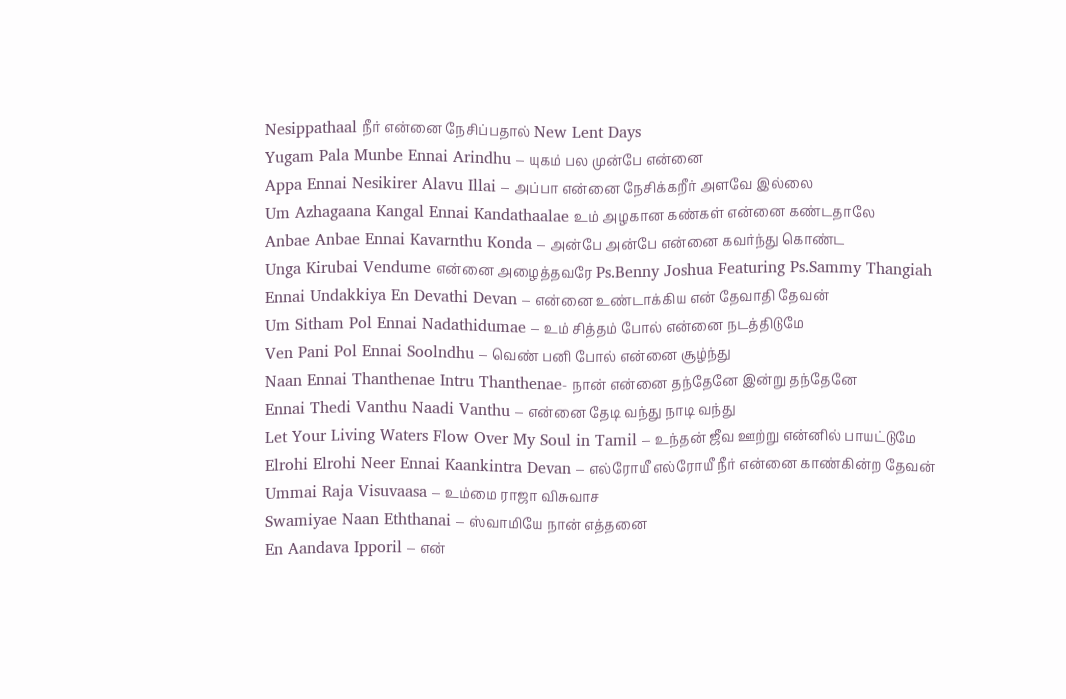Nesippathaal நீர் என்னை நேசிப்பதால் New Lent Days
Yugam Pala Munbe Ennai Arindhu – யுகம் பல முன்பே என்னை
Appa Ennai Nesikirer Alavu Illai – அப்பா என்னை நேசிக்கறீர் அளவே இல்லை
Um Azhagaana Kangal Ennai Kandathaalae உம் அழகான கண்கள் என்னை கண்டதாலே
Anbae Anbae Ennai Kavarnthu Konda – அன்பே அன்பே என்னை கவர்ந்து கொண்ட
Unga Kirubai Vendume என்னை அழைத்தவரே Ps.Benny Joshua Featuring Ps.Sammy Thangiah
Ennai Undakkiya En Devathi Devan – என்னை உண்டாக்கிய என் தேவாதி தேவன்
Um Sitham Pol Ennai Nadathidumae – உம் சித்தம் போல் என்னை நடத்திடுமே
Ven Pani Pol Ennai Soolndhu – வெண் பனி போல் என்னை சூழ்ந்து
Naan Ennai Thanthenae Intru Thanthenae- நான் என்னை தந்தேனே இன்று தந்தேனே
Ennai Thedi Vanthu Naadi Vanthu – என்னை தேடி வந்து நாடி வந்து
Let Your Living Waters Flow Over My Soul in Tamil – உந்தன் ஜீவ ஊற்று என்னில் பாயட்டுமே
Elrohi Elrohi Neer Ennai Kaankintra Devan – எல்ரோயீ எல்ரோயீ நீர் என்னை காண்கின்ற தேவன்
Ummai Raja Visuvaasa – உம்மை ராஜா விசுவாச
Swamiyae Naan Eththanai – ஸ்வாமியே நான் எத்தனை
En Aandava Ipporil – என்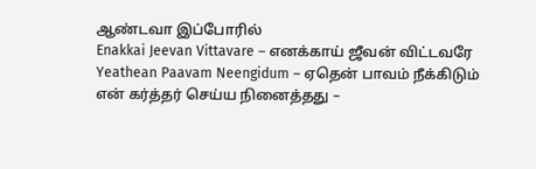ஆண்டவா இப்போரில்
Enakkai Jeevan Vittavare – எனக்காய் ஜீவன் விட்டவரே
Yeathean Paavam Neengidum – ஏதென் பாவம் நீக்கிடும்
என் கர்த்தர் செய்ய நினைத்தது –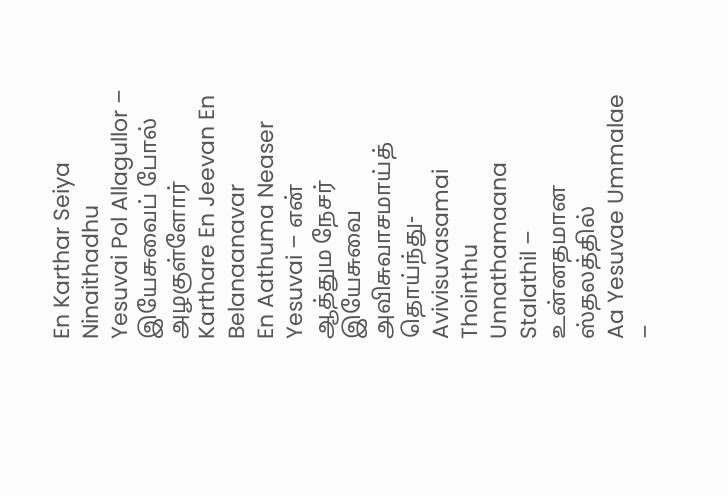En Karthar Seiya Ninaithadhu
Yesuvai Pol Allagullor – இயேசுவைப் போல் அழகுள்ளோர்
Karthare En Jeevan En Belanaanavar
En Aathuma Neaser Yesuvai – என் ஆத்தும நேசர் இயேசுவை
அவிசுவாசமாய்த் தொய்ந்து- Avivisuvasamai Thointhu
Unnathamaana Stalathil – உன்னதமான ஸ்தலத்தில்
Aa Yesuvae Ummalae –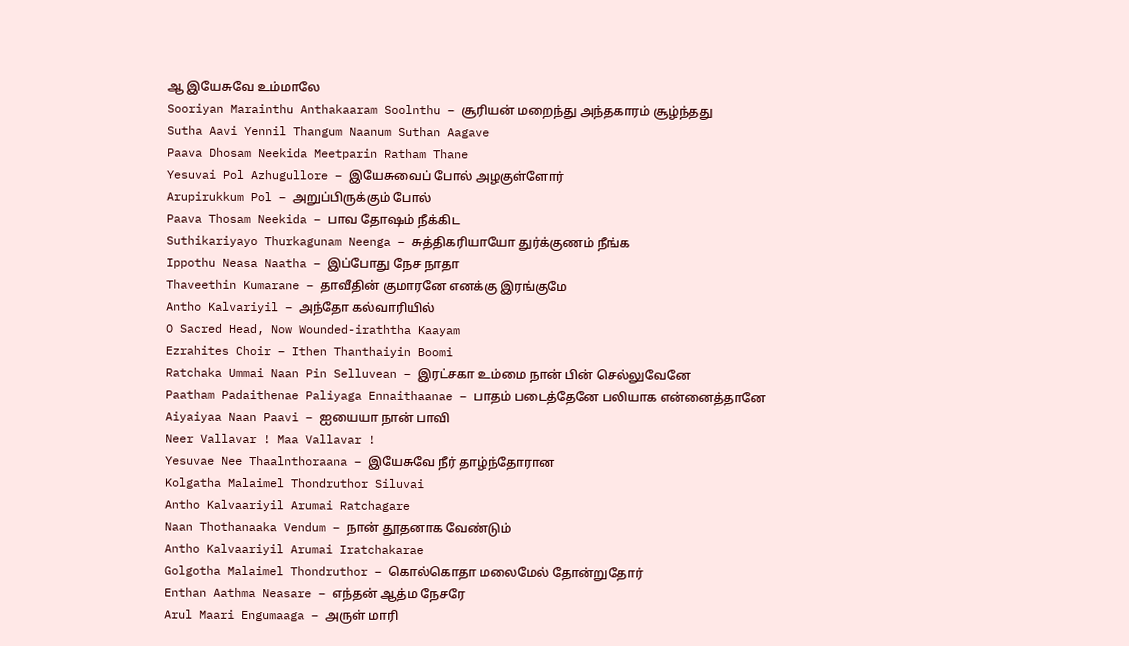ஆ இயேசுவே உம்மாலே
Sooriyan Marainthu Anthakaaram Soolnthu – சூரியன் மறைந்து அந்தகாரம் சூழ்ந்தது
Sutha Aavi Yennil Thangum Naanum Suthan Aagave
Paava Dhosam Neekida Meetparin Ratham Thane
Yesuvai Pol Azhugullore – இயேசுவைப் போல் அழகுள்ளோர்
Arupirukkum Pol – அறுப்பிருக்கும் போல்
Paava Thosam Neekida – பாவ தோஷம் நீக்கிட
Suthikariyayo Thurkagunam Neenga – சுத்திகரியாயோ துர்க்குணம் நீங்க
Ippothu Neasa Naatha – இப்போது நேச நாதா
Thaveethin Kumarane – தாவீதின் குமாரனே எனக்கு இரங்குமே
Antho Kalvariyil – அந்தோ கல்வாரியில்
O Sacred Head, Now Wounded-iraththa Kaayam
Ezrahites Choir – Ithen Thanthaiyin Boomi
Ratchaka Ummai Naan Pin Selluvean – இரட்சகா உம்மை நான் பின் செல்லுவேனே
Paatham Padaithenae Paliyaga Ennaithaanae – பாதம் படைத்தேனே பலியாக என்னைத்தானே
Aiyaiyaa Naan Paavi – ஐயையா நான் பாவி
Neer Vallavar ! Maa Vallavar !
Yesuvae Nee Thaalnthoraana – இயேசுவே நீர் தாழ்ந்தோரான
Kolgatha Malaimel Thondruthor Siluvai
Antho Kalvaariyil Arumai Ratchagare
Naan Thothanaaka Vendum – நான் தூதனாக வேண்டும்
Antho Kalvaariyil Arumai Iratchakarae
Golgotha Malaimel Thondruthor – கொல்கொதா மலைமேல் தோன்றுதோர்
Enthan Aathma Neasare – எந்தன் ஆத்ம நேசரே
Arul Maari Engumaaga – அருள் மாரி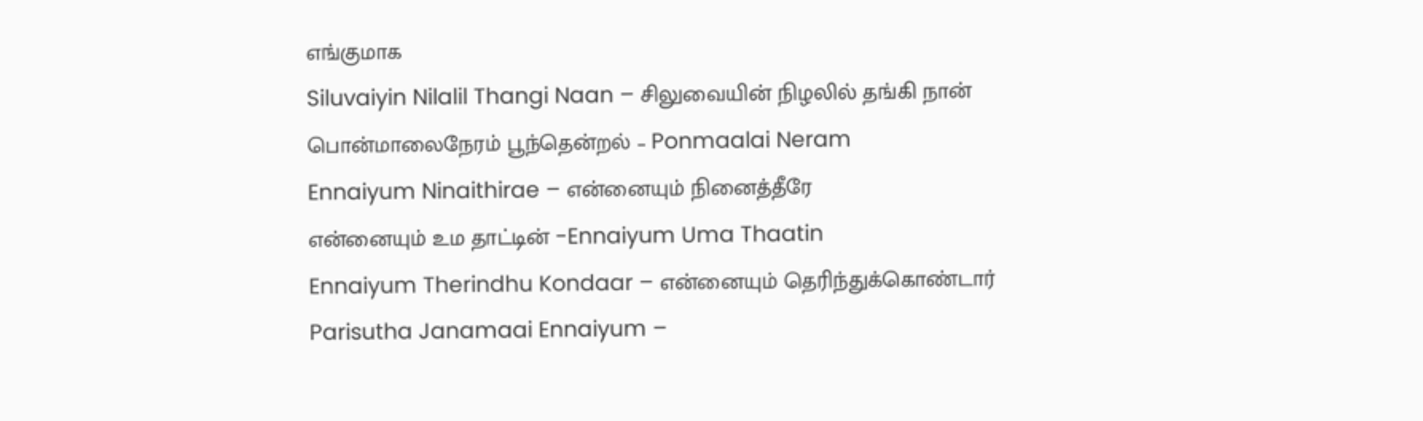எங்குமாக
Siluvaiyin Nilalil Thangi Naan – சிலுவையின் நிழலில் தங்கி நான்
பொன்மாலைநேரம் பூந்தென்றல் – Ponmaalai Neram
Ennaiyum Ninaithirae – என்னையும் நினைத்தீரே
என்னையும் உம தாட்டின் -Ennaiyum Uma Thaatin
Ennaiyum Therindhu Kondaar – என்னையும் தெரிந்துக்கொண்டார்
Parisutha Janamaai Ennaiyum –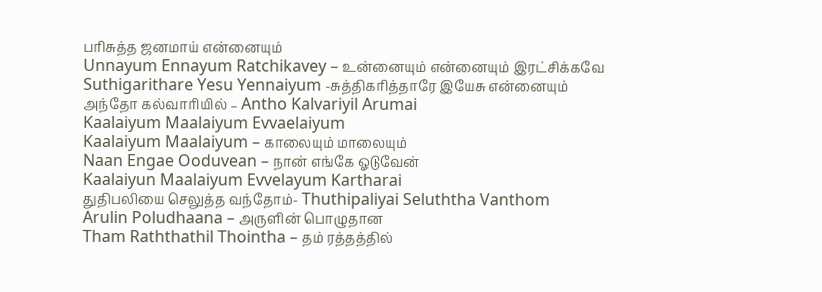பரிசுத்த ஜனமாய் என்னையும்
Unnayum Ennayum Ratchikavey – உன்னையும் என்னையும் இரட்சிக்கவே
Suthigarithare Yesu Yennaiyum -சுத்திகரித்தாரே இயேசு என்னையும்
அந்தோ கல்வாரியில் – Antho Kalvariyil Arumai
Kaalaiyum Maalaiyum Evvaelaiyum
Kaalaiyum Maalaiyum – காலையும் மாலையும்
Naan Engae Ooduvean – நான் எங்கே ஓடுவேன்
Kaalaiyun Maalaiyum Evvelayum Kartharai
துதிபலியை செலுத்த வந்தோம்- Thuthipaliyai Seluththa Vanthom
Arulin Poludhaana – அருளின் பொழுதான
Tham Raththathil Thointha – தம் ரத்தத்தில்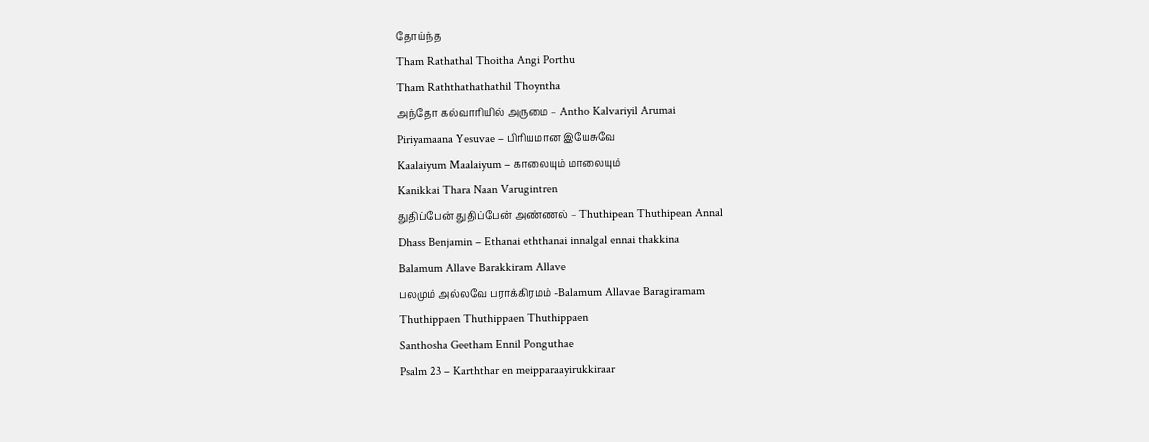தோய்ந்த
Tham Rathathal Thoitha Angi Porthu
Tham Raththathathathil Thoyntha
அந்தோ கல்வாரியில் அருமை – Antho Kalvariyil Arumai
Piriyamaana Yesuvae – பிரியமான இயேசுவே
Kaalaiyum Maalaiyum – காலையும் மாலையும்
Kanikkai Thara Naan Varugintren
துதிப்பேன் துதிப்பேன் அண்ணல் – Thuthipean Thuthipean Annal
Dhass Benjamin – Ethanai eththanai innalgal ennai thakkina
Balamum Allave Barakkiram Allave
பலமும் அல்லவே பராக்கிரமம் -Balamum Allavae Baragiramam
Thuthippaen Thuthippaen Thuthippaen
Santhosha Geetham Ennil Ponguthae
Psalm 23 – Karththar en meipparaayirukkiraar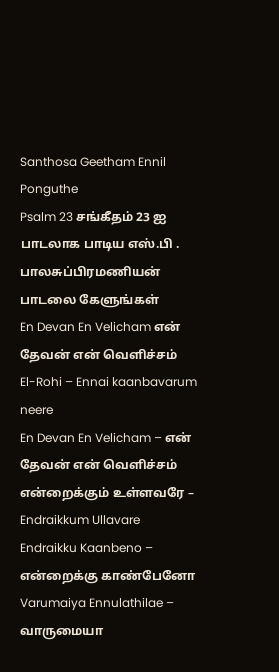Santhosa Geetham Ennil Ponguthe
Psalm 23 சங்கீதம் 23 ஐ பாடலாக பாடிய எஸ்.பி . பாலசுப்பிரமணியன் பாடலை கேளுங்கள்
En Devan En Velicham என் தேவன் என் வெளிச்சம்
El-Rohi – Ennai kaanbavarum neere
En Devan En Velicham – என் தேவன் என் வெளிச்சம்
என்றைக்கும் உள்ளவரே – Endraikkum Ullavare
Endraikku Kaanbeno – என்றைக்கு காண்பேனோ
Varumaiya Ennulathilae – வாருமையா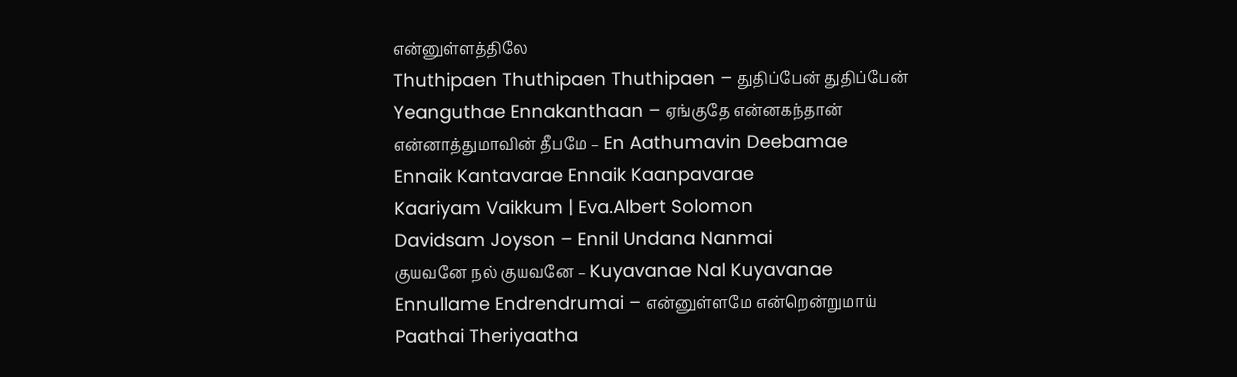என்னுள்ளத்திலே
Thuthipaen Thuthipaen Thuthipaen – துதிப்பேன் துதிப்பேன்
Yeanguthae Ennakanthaan – ஏங்குதே என்னகந்தான்
என்னாத்துமாவின் தீபமே – En Aathumavin Deebamae
Ennaik Kantavarae Ennaik Kaanpavarae
Kaariyam Vaikkum | Eva.Albert Solomon
Davidsam Joyson – Ennil Undana Nanmai
குயவனே நல் குயவனே – Kuyavanae Nal Kuyavanae
Ennullame Endrendrumai – என்னுள்ளமே என்றென்றுமாய்
Paathai Theriyaatha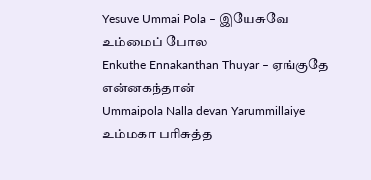Yesuve Ummai Pola – இயேசுவே உம்மைப் போல
Enkuthe Ennakanthan Thuyar – ஏங்குதே என்னகந்தான்
Ummaipola Nalla devan Yarummillaiye
உம்மகா பரிசுத்த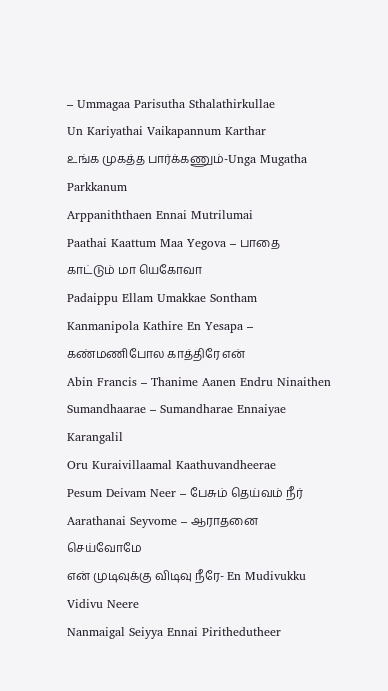– Ummagaa Parisutha Sthalathirkullae
Un Kariyathai Vaikapannum Karthar
உங்க முகத்த பார்க்கணும்-Unga Mugatha Parkkanum
Arppaniththaen Ennai Mutrilumai
Paathai Kaattum Maa Yegova – பாதை காட்டும் மா யெகோவா
Padaippu Ellam Umakkae Sontham
Kanmanipola Kathire En Yesapa – கண்மணிபோல காத்திரே என்
Abin Francis – Thanime Aanen Endru Ninaithen
Sumandhaarae – Sumandharae Ennaiyae Karangalil
Oru Kuraivillaamal Kaathuvandheerae
Pesum Deivam Neer – பேசும் தெய்வம் நீர்
Aarathanai Seyvome – ஆராதனை செய்வோமே
என் முடிவுக்கு விடிவு நீரே- En Mudivukku Vidivu Neere
Nanmaigal Seiyya Ennai Pirithedutheer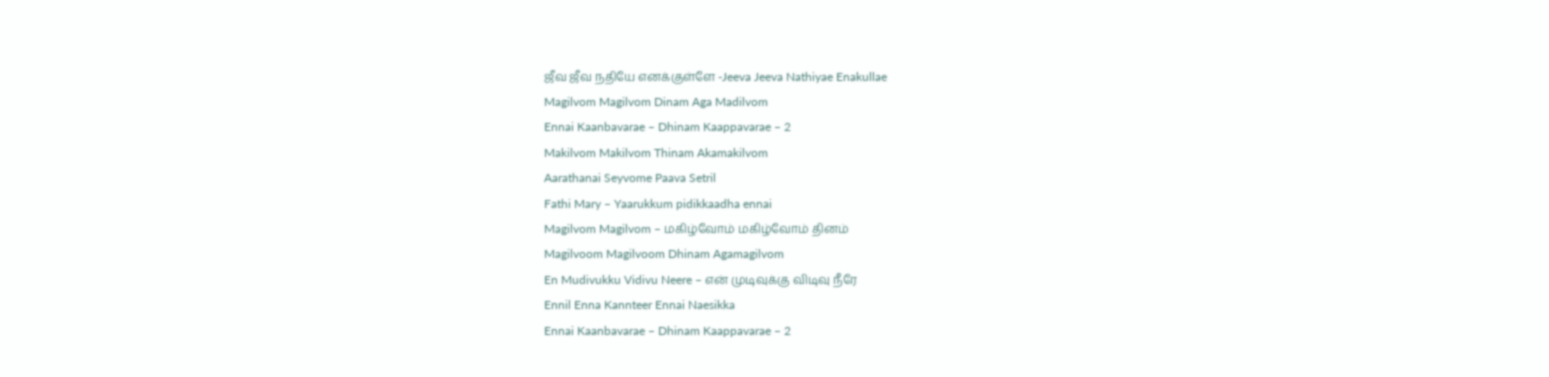ஜீவ ஜீவ நதியே எனக்குள்ளே -Jeeva Jeeva Nathiyae Enakullae
Magilvom Magilvom Dinam Aga Madilvom
Ennai Kaanbavarae – Dhinam Kaappavarae – 2
Makilvom Makilvom Thinam Akamakilvom
Aarathanai Seyvome Paava Setril
Fathi Mary – Yaarukkum pidikkaadha ennai
Magilvom Magilvom – மகிழ்வோம் மகிழ்வோம் தினம்
Magilvoom Magilvoom Dhinam Agamagilvom
En Mudivukku Vidivu Neere – என் முடிவுக்கு விடிவு நீரே
Ennil Enna Kannteer Ennai Naesikka
Ennai Kaanbavarae – Dhinam Kaappavarae – 2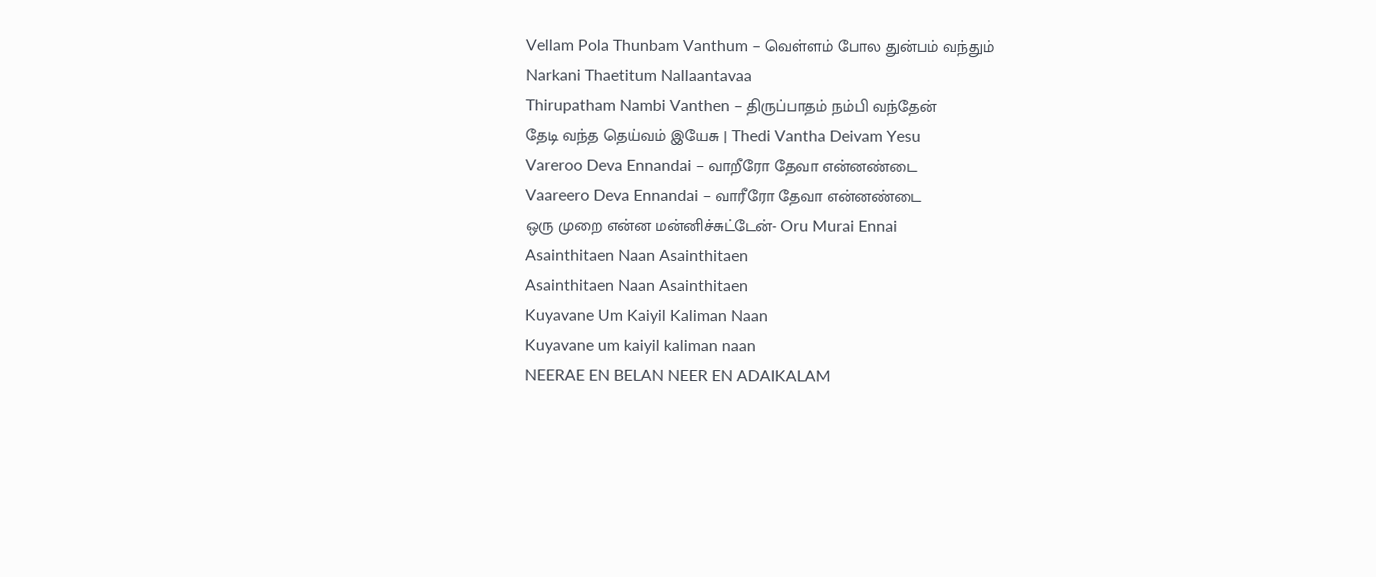Vellam Pola Thunbam Vanthum – வெள்ளம் போல துன்பம் வந்தும்
Narkani Thaetitum Nallaantavaa
Thirupatham Nambi Vanthen – திருப்பாதம் நம்பி வந்தேன்
தேடி வந்த தெய்வம் இயேசு | Thedi Vantha Deivam Yesu
Vareroo Deva Ennandai – வாறீரோ தேவா என்னண்டை
Vaareero Deva Ennandai – வாரீரோ தேவா என்னண்டை
ஒரு முறை என்ன மன்னிச்சுட்டேன்- Oru Murai Ennai
Asainthitaen Naan Asainthitaen
Asainthitaen Naan Asainthitaen
Kuyavane Um Kaiyil Kaliman Naan
Kuyavane um kaiyil kaliman naan
NEERAE EN BELAN NEER EN ADAIKALAM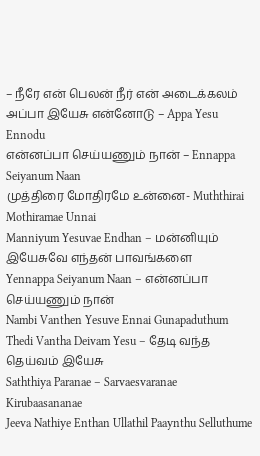– நீரே என் பெலன் நீர் என் அடைக்கலம்
அப்பா இயேசு என்னோடு – Appa Yesu Ennodu
என்னப்பா செய்யணும் நான் – Ennappa Seiyanum Naan
முத்திரை மோதிரமே உன்னை- Muththirai Mothiramae Unnai
Manniyum Yesuvae Endhan – மன்னியும் இயேசுவே எந்தன் பாவங்களை
Yennappa Seiyanum Naan – என்னப்பா செய்யணும் நான்
Nambi Vanthen Yesuve Ennai Gunapaduthum
Thedi Vantha Deivam Yesu – தேடி வந்த தெய்வம் இயேசு
Saththiya Paranae – Sarvaesvaranae Kirubaasananae
Jeeva Nathiye Enthan Ullathil Paaynthu Selluthume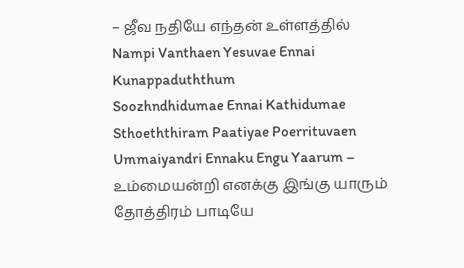– ஜீவ நதியே எந்தன் உள்ளத்தில்
Nampi Vanthaen Yesuvae Ennai Kunappaduththum
Soozhndhidumae Ennai Kathidumae
Sthoeththiram Paatiyae Poerrituvaen
Ummaiyandri Ennaku Engu Yaarum – உம்மையன்றி எனக்கு இங்கு யாரும்
தோத்திரம் பாடியே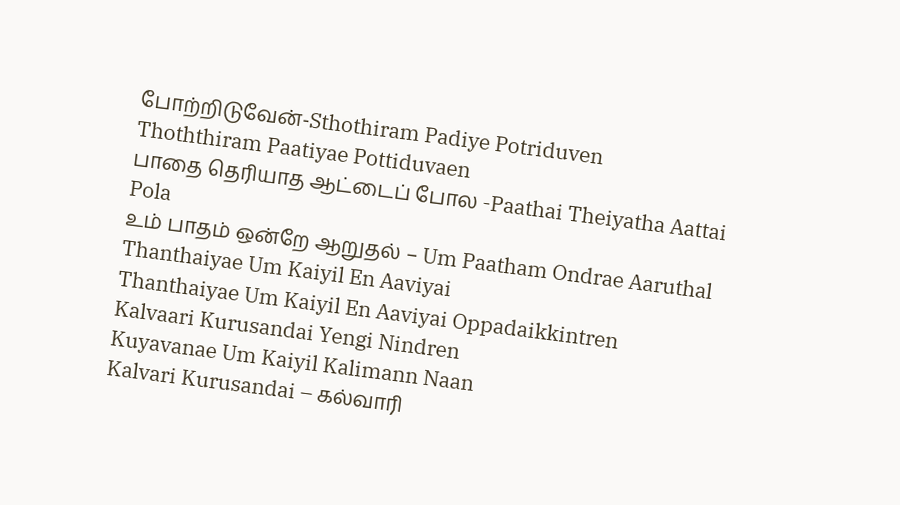போற்றிடுவேன்-Sthothiram Padiye Potriduven
Thoththiram Paatiyae Pottiduvaen
பாதை தெரியாத ஆட்டைப் போல -Paathai Theiyatha Aattai Pola
உம் பாதம் ஒன்றே ஆறுதல் – Um Paatham Ondrae Aaruthal
Thanthaiyae Um Kaiyil En Aaviyai
Thanthaiyae Um Kaiyil En Aaviyai Oppadaikkintren
Kalvaari Kurusandai Yengi Nindren
Kuyavanae Um Kaiyil Kalimann Naan
Kalvari Kurusandai – கல்வாரி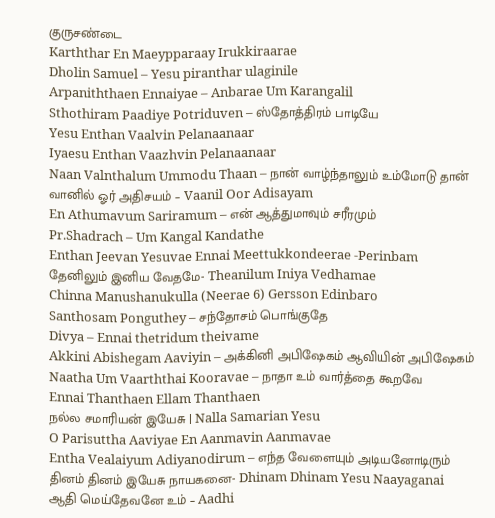குருசண்டை
Karththar En Maeypparaay Irukkiraarae
Dholin Samuel – Yesu piranthar ulaginile
Arpaniththaen Ennaiyae – Anbarae Um Karangalil
Sthothiram Paadiye Potriduven – ஸ்தோத்திரம் பாடியே
Yesu Enthan Vaalvin Pelanaanaar
Iyaesu Enthan Vaazhvin Pelanaanaar
Naan Valnthalum Ummodu Thaan – நான் வாழ்ந்தாலும் உம்மோடு தான்
வானில் ஓர் அதிசயம் – Vaanil Oor Adisayam
En Athumavum Sariramum – என் ஆத்துமாவும் சரீரமும்
Pr.Shadrach – Um Kangal Kandathe
Enthan Jeevan Yesuvae Ennai Meettukkondeerae -Perinbam
தேனிலும் இனிய வேதமே- Theanilum Iniya Vedhamae
Chinna Manushanukulla (Neerae 6) Gersson Edinbaro
Santhosam Ponguthey – சந்தோசம் பொங்குதே
Divya – Ennai thetridum theivame
Akkini Abishegam Aaviyin – அக்கினி அபிஷேகம் ஆவியின் அபிஷேகம்
Naatha Um Vaarththai Kooravae – நாதா உம் வார்த்தை கூறவே
Ennai Thanthaen Ellam Thanthaen
நல்ல சமாரியன் இயேசு | Nalla Samarian Yesu
O Parisuttha Aaviyae En Aanmavin Aanmavae
Entha Vealaiyum Adiyanodirum – எந்த வேளையும் அடியனோடிரும்
தினம் தினம் இயேசு நாயகனை- Dhinam Dhinam Yesu Naayaganai
ஆதி மெய்தேவனே உம் – Aadhi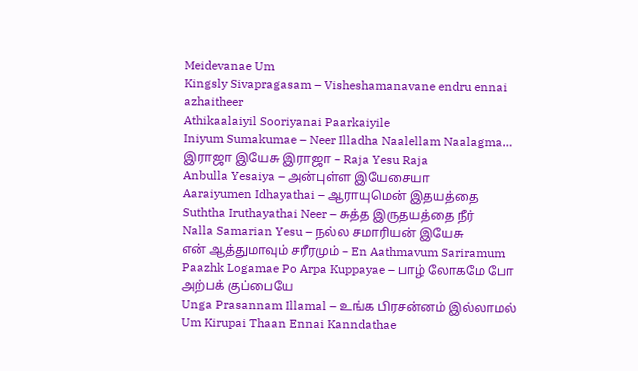Meidevanae Um
Kingsly Sivapragasam – Visheshamanavane endru ennai azhaitheer
Athikaalaiyil Sooriyanai Paarkaiyile
Iniyum Sumakumae – Neer Illadha Naalellam Naalagma…
இராஜா இயேசு இராஜா – Raja Yesu Raja
Anbulla Yesaiya – அன்புள்ள இயேசையா
Aaraiyumen Idhayathai – ஆராயுமென் இதயத்தை
Suththa Iruthayathai Neer – சுத்த இருதயத்தை நீர்
Nalla Samarian Yesu – நல்ல சமாரியன் இயேசு
என் ஆத்துமாவும் சரீரமும் – En Aathmavum Sariramum
Paazhk Logamae Po Arpa Kuppayae – பாழ் லோகமே போ அற்பக் குப்பையே
Unga Prasannam Illamal – உங்க பிரசன்னம் இல்லாமல்
Um Kirupai Thaan Ennai Kanndathae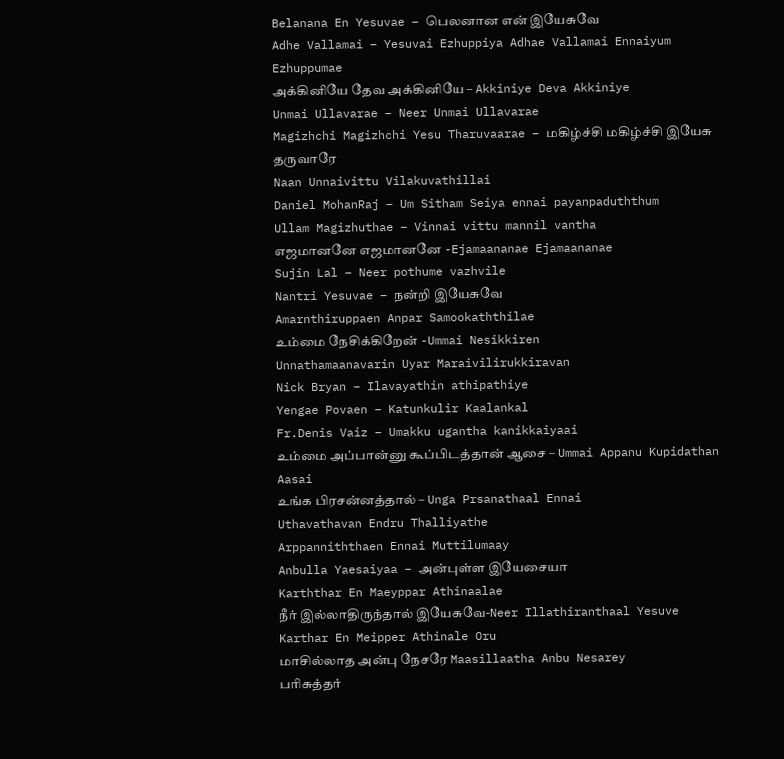Belanana En Yesuvae – பெலனான என் இயேசுவே
Adhe Vallamai – Yesuvai Ezhuppiya Adhae Vallamai Ennaiyum Ezhuppumae
அக்கினியே தேவ அக்கினியே – Akkiniye Deva Akkiniye
Unmai Ullavarae – Neer Unmai Ullavarae
Magizhchi Magizhchi Yesu Tharuvaarae – மகிழ்ச்சி மகிழ்ச்சி இயேசு தருவாரே
Naan Unnaivittu Vilakuvathillai
Daniel MohanRaj – Um Sitham Seiya ennai payanpaduththum
Ullam Magizhuthae – Vinnai vittu mannil vantha
எஜமானனே எஜமானனே -Ejamaananae Ejamaananae
Sujin Lal – Neer pothume vazhvile
Nantri Yesuvae – நன்றி இயேசுவே
Amarnthiruppaen Anpar Samookaththilae
உம்மை நேசிக்கிறேன் -Ummai Nesikkiren
Unnathamaanavarin Uyar Maraivilirukkiravan
Nick Bryan – Ilavayathin athipathiye
Yengae Povaen – Katunkulir Kaalankal
Fr.Denis Vaiz – Umakku ugantha kanikkaiyaai
உம்மை அப்பான்னு கூப்பிடத்தான் ஆசை – Ummai Appanu Kupidathan Aasai
உங்க பிரசன்னத்தால் – Unga Prsanathaal Ennai
Uthavathavan Endru Thalliyathe
Arppanniththaen Ennai Muttilumaay
Anbulla Yaesaiyaa – அன்புள்ள இயேசையா
Karththar En Maeyppar Athinaalae
நீர் இல்லாதிருந்தால் இயேசுவே-Neer Illathiranthaal Yesuve
Karthar En Meipper Athinale Oru
மாசில்லாத அன்பு நேசரே Maasillaatha Anbu Nesarey
பரிசுத்தர்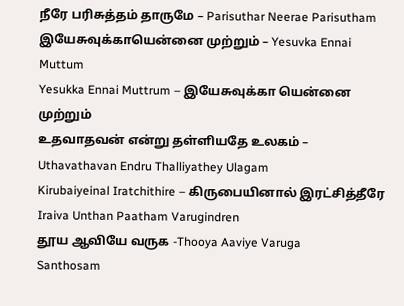நீரே பரிசுத்தம் தாருமே – Parisuthar Neerae Parisutham
இயேசுவுக்காயென்னை முற்றும் – Yesuvka Ennai Muttum
Yesukka Ennai Muttrum – இயேசுவுக்கா யென்னை முற்றும்
உதவாதவன் என்று தள்ளியதே உலகம் – Uthavathavan Endru Thalliyathey Ulagam
Kirubaiyeinal Iratchithire – கிருபையினால் இரட்சித்தீரே
Iraiva Unthan Paatham Varugindren
தூய ஆவியே வருக -Thooya Aaviye Varuga
Santhosam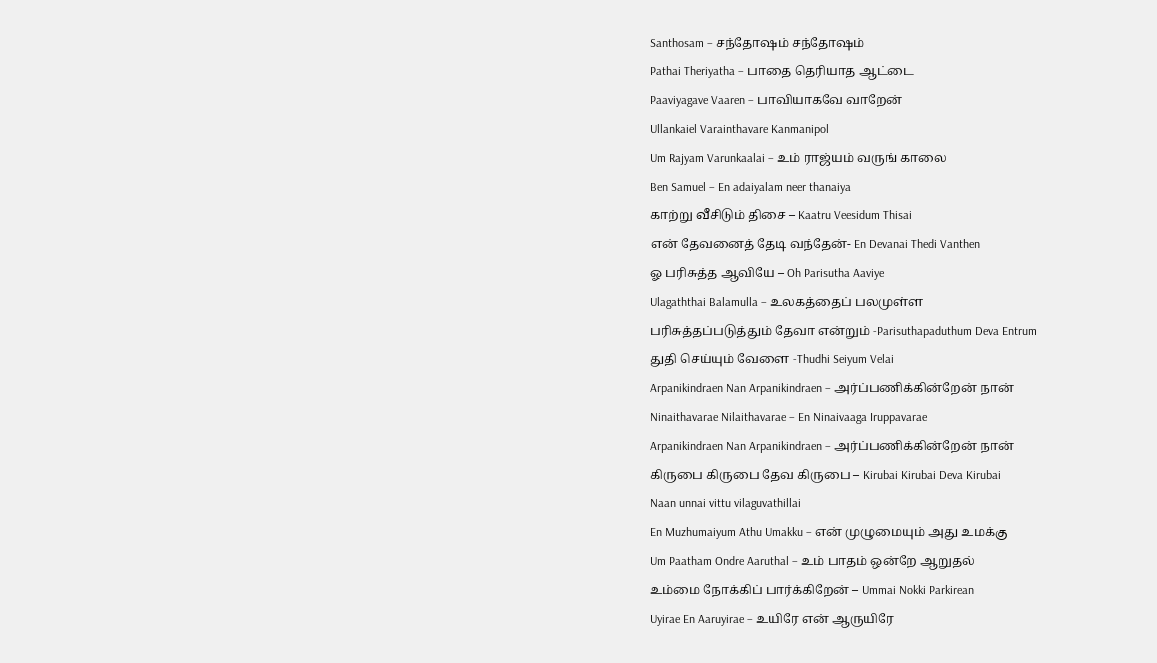Santhosam – சந்தோஷம் சந்தோஷம்
Pathai Theriyatha – பாதை தெரியாத ஆட்டை
Paaviyagave Vaaren – பாவியாகவே வாறேன்
Ullankaiel Varainthavare Kanmanipol
Um Rajyam Varunkaalai – உம் ராஜ்யம் வருங் காலை
Ben Samuel – En adaiyalam neer thanaiya
காற்று வீசிடும் திசை – Kaatru Veesidum Thisai
என் தேவனைத் தேடி வந்தேன்- En Devanai Thedi Vanthen
ஓ பரிசுத்த ஆவியே – Oh Parisutha Aaviye
Ulagaththai Balamulla – உலகத்தைப் பலமுள்ள
பரிசுத்தப்படுத்தும் தேவா என்றும் -Parisuthapaduthum Deva Entrum
துதி செய்யும் வேளை -Thudhi Seiyum Velai
Arpanikindraen Nan Arpanikindraen – அர்ப்பணிக்கின்றேன் நான்
Ninaithavarae Nilaithavarae – En Ninaivaaga Iruppavarae
Arpanikindraen Nan Arpanikindraen – அர்ப்பணிக்கின்றேன் நான்
கிருபை கிருபை தேவ கிருபை – Kirubai Kirubai Deva Kirubai
Naan unnai vittu vilaguvathillai
En Muzhumaiyum Athu Umakku – என் முழுமையும் அது உமக்கு
Um Paatham Ondre Aaruthal – உம் பாதம் ஒன்றே ஆறுதல்
உம்மை நோக்கிப் பார்க்கிறேன் – Ummai Nokki Parkirean
Uyirae En Aaruyirae – உயிரே என் ஆருயிரே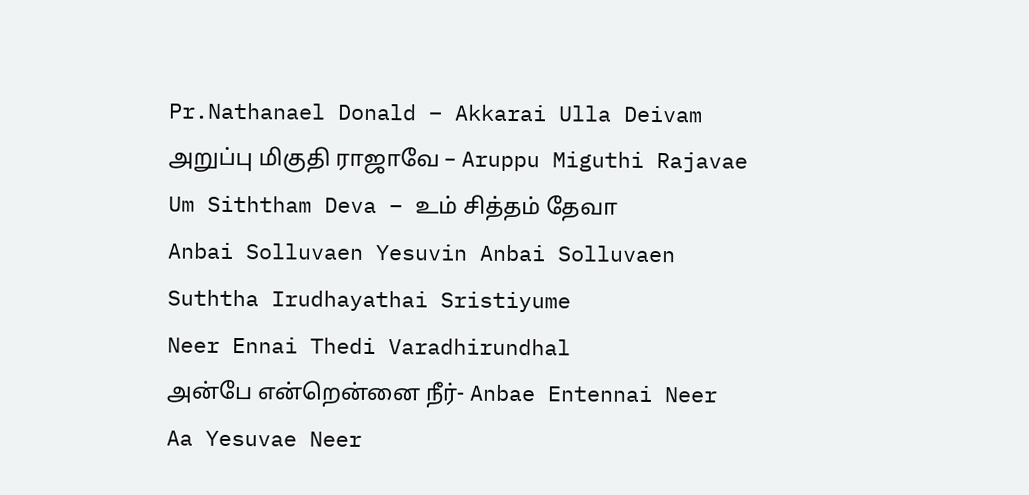Pr.Nathanael Donald – Akkarai Ulla Deivam
அறுப்பு மிகுதி ராஜாவே – Aruppu Miguthi Rajavae
Um Siththam Deva – உம் சித்தம் தேவா
Anbai Solluvaen Yesuvin Anbai Solluvaen
Suththa Irudhayathai Sristiyume
Neer Ennai Thedi Varadhirundhal
அன்பே என்றென்னை நீர்- Anbae Entennai Neer
Aa Yesuvae Neer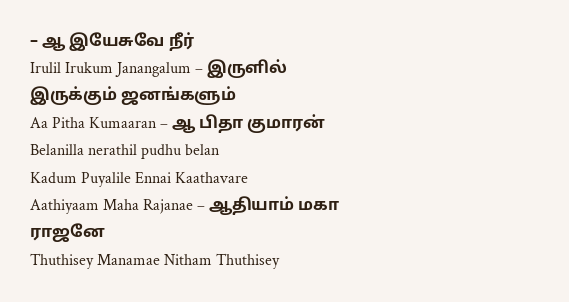– ஆ இயேசுவே நீர்
Irulil Irukum Janangalum – இருளில் இருக்கும் ஜனங்களும்
Aa Pitha Kumaaran – ஆ பிதா குமாரன்
Belanilla nerathil pudhu belan
Kadum Puyalile Ennai Kaathavare
Aathiyaam Maha Rajanae – ஆதியாம் மகா ராஜனே
Thuthisey Manamae Nitham Thuthisey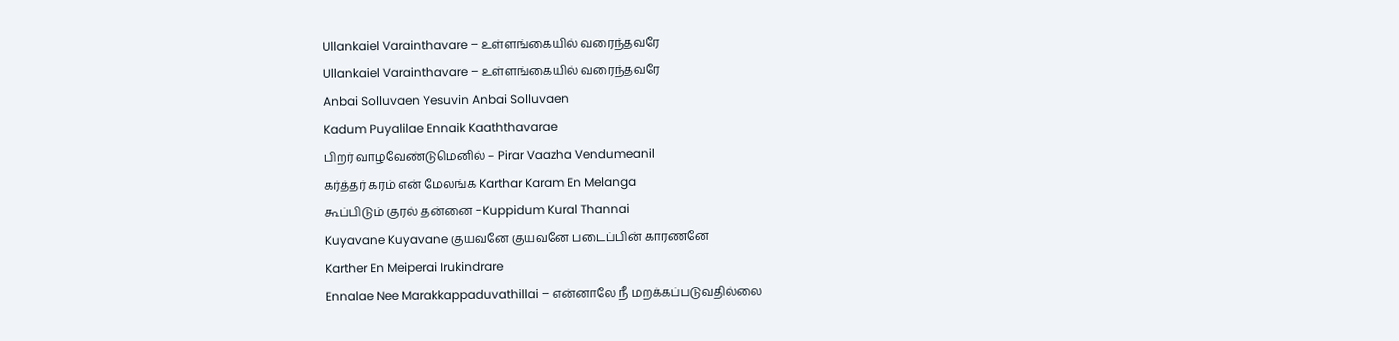Ullankaiel Varainthavare – உள்ளங்கையில் வரைந்தவரே
Ullankaiel Varainthavare – உள்ளங்கையில் வரைந்தவரே
Anbai Solluvaen Yesuvin Anbai Solluvaen
Kadum Puyalilae Ennaik Kaaththavarae
பிறர் வாழவேண்டுமெனில் – Pirar Vaazha Vendumeanil
கர்த்தர் கரம் என் மேலங்க Karthar Karam En Melanga
கூப்பிடும் குரல் தன்னை -Kuppidum Kural Thannai
Kuyavane Kuyavane குயவனே குயவனே படைப்பின் காரணனே
Karther En Meiperai Irukindrare
Ennalae Nee Marakkappaduvathillai – என்னாலே நீ மறக்கப்படுவதில்லை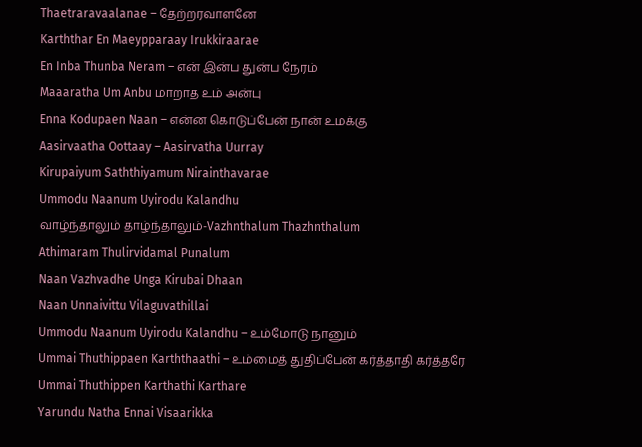Thaetraravaalanae – தேற்றரவாளனே
Karththar En Maeypparaay Irukkiraarae
En Inba Thunba Neram – என் இன்ப துன்ப நேரம்
Maaaratha Um Anbu மாறாத உம் அன்பு
Enna Kodupaen Naan – என்ன கொடுப்பேன் நான் உமக்கு
Aasirvaatha Oottaay – Aasirvatha Uurray
Kirupaiyum Saththiyamum Nirainthavarae
Ummodu Naanum Uyirodu Kalandhu
வாழ்ந்தாலும் தாழ்ந்தாலும்-Vazhnthalum Thazhnthalum
Athimaram Thulirvidamal Punalum
Naan Vazhvadhe Unga Kirubai Dhaan
Naan Unnaivittu Vilaguvathillai
Ummodu Naanum Uyirodu Kalandhu – உம்மோடு நானும்
Ummai Thuthippaen Karththaathi – உம்மைத் துதிப்பேன் கர்த்தாதி கர்த்தரே
Ummai Thuthippen Karthathi Karthare
Yarundu Natha Ennai Visaarikka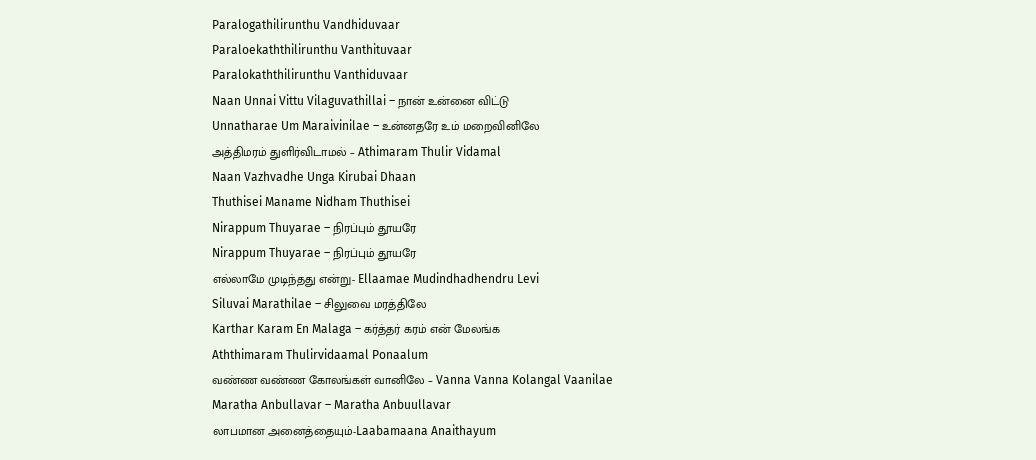Paralogathilirunthu Vandhiduvaar
Paraloekaththilirunthu Vanthituvaar
Paralokaththilirunthu Vanthiduvaar
Naan Unnai Vittu Vilaguvathillai – நான் உன்னை விட்டு
Unnatharae Um Maraivinilae – உன்னதரே உம் மறைவினிலே
அத்திமரம் துளிர்விடாமல் – Athimaram Thulir Vidamal
Naan Vazhvadhe Unga Kirubai Dhaan
Thuthisei Maname Nidham Thuthisei
Nirappum Thuyarae – நிரப்பும் தூயரே
Nirappum Thuyarae – நிரப்பும் தூயரே
எல்லாமே முடிந்தது என்று- Ellaamae Mudindhadhendru Levi
Siluvai Marathilae – சிலுவை மரத்திலே
Karthar Karam En Malaga – கர்த்தர் கரம் என் மேலங்க
Aththimaram Thulirvidaamal Ponaalum
வண்ண வண்ண கோலங்கள் வானிலே – Vanna Vanna Kolangal Vaanilae
Maratha Anbullavar – Maratha Anbuullavar
லாபமான அனைத்தையும்-Laabamaana Anaithayum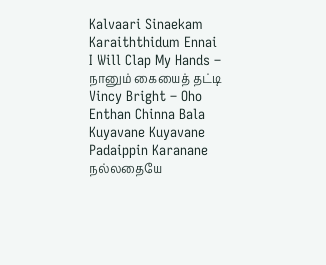Kalvaari Sinaekam Karaiththidum Ennai
I Will Clap My Hands – நானும் கையைத் தட்டி
Vincy Bright – Oho Enthan Chinna Bala
Kuyavane Kuyavane Padaippin Karanane
நல்லதையே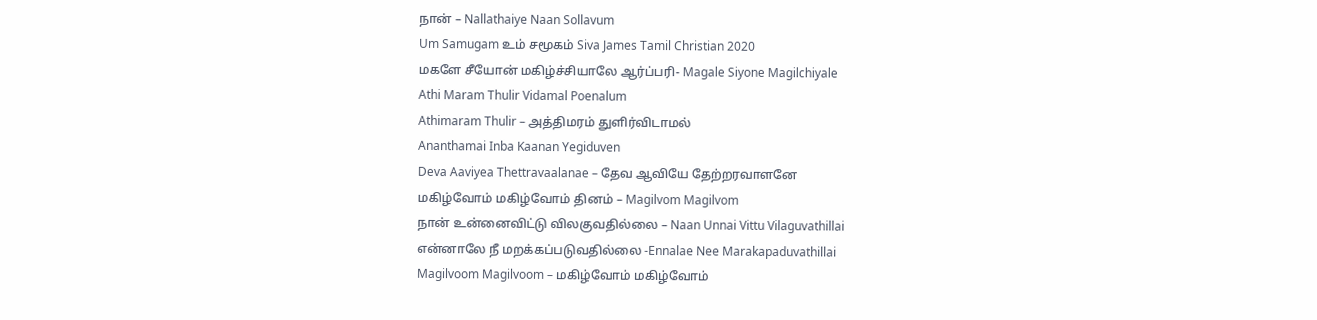நான் – Nallathaiye Naan Sollavum
Um Samugam உம் சமூகம் Siva James Tamil Christian 2020
மகளே சீயோன் மகிழ்ச்சியாலே ஆர்ப்பரி- Magale Siyone Magilchiyale
Athi Maram Thulir Vidamal Poenalum
Athimaram Thulir – அத்திமரம் துளிர்விடாமல்
Ananthamai Inba Kaanan Yegiduven
Deva Aaviyea Thettravaalanae – தேவ ஆவியே தேற்றரவாளனே
மகிழ்வோம் மகிழ்வோம் தினம் – Magilvom Magilvom
நான் உன்னைவிட்டு விலகுவதில்லை – Naan Unnai Vittu Vilaguvathillai
என்னாலே நீ மறக்கப்படுவதில்லை -Ennalae Nee Marakapaduvathillai
Magilvoom Magilvoom – மகிழ்வோம் மகிழ்வோம்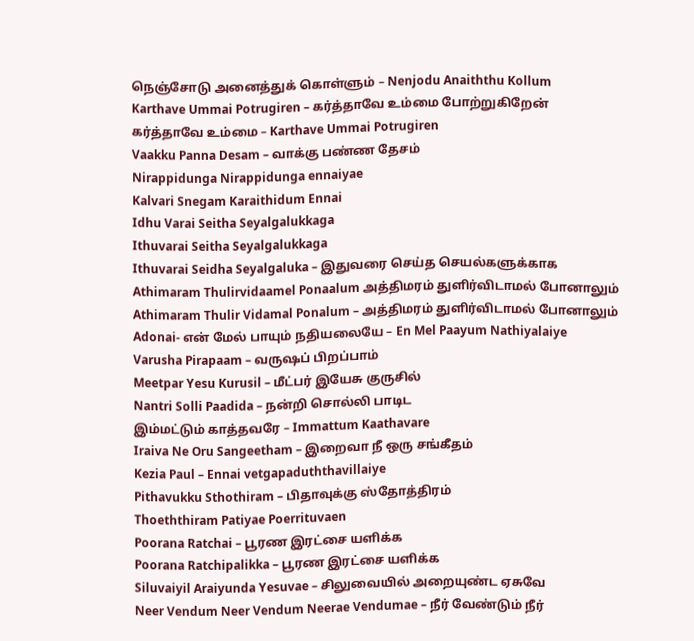நெஞ்சோடு அனைத்துக் கொள்ளும் – Nenjodu Anaiththu Kollum
Karthave Ummai Potrugiren – கர்த்தாவே உம்மை போற்றுகிறேன்
கர்த்தாவே உம்மை – Karthave Ummai Potrugiren
Vaakku Panna Desam – வாக்கு பண்ண தேசம்
Nirappidunga Nirappidunga ennaiyae
Kalvari Snegam Karaithidum Ennai
Idhu Varai Seitha Seyalgalukkaga
Ithuvarai Seitha Seyalgalukkaga
Ithuvarai Seidha Seyalgaluka – இதுவரை செய்த செயல்களுக்காக
Athimaram Thulirvidaamel Ponaalum அத்திமரம் துளிர்விடாமல் போனாலும்
Athimaram Thulir Vidamal Ponalum – அத்திமரம் துளிர்விடாமல் போனாலும்
Adonai- என் மேல் பாயும் நதியலையே – En Mel Paayum Nathiyalaiye
Varusha Pirapaam – வருஷப் பிறப்பாம்
Meetpar Yesu Kurusil – மீட்பர் இயேசு குருசில்
Nantri Solli Paadida – நன்றி சொல்லி பாடிட
இம்மட்டும் காத்தவரே – Immattum Kaathavare
Iraiva Ne Oru Sangeetham – இறைவா நீ ஒரு சங்கீதம்
Kezia Paul – Ennai vetgapaduththavillaiye
Pithavukku Sthothiram – பிதாவுக்கு ஸ்தோத்திரம்
Thoeththiram Patiyae Poerrituvaen
Poorana Ratchai – பூரண இரட்சை யளிக்க
Poorana Ratchipalikka – பூரண இரட்சை யளிக்க
Siluvaiyil Araiyunda Yesuvae – சிலுவையில் அறையுண்ட ஏசுவே
Neer Vendum Neer Vendum Neerae Vendumae – நீர் வேண்டும் நீர்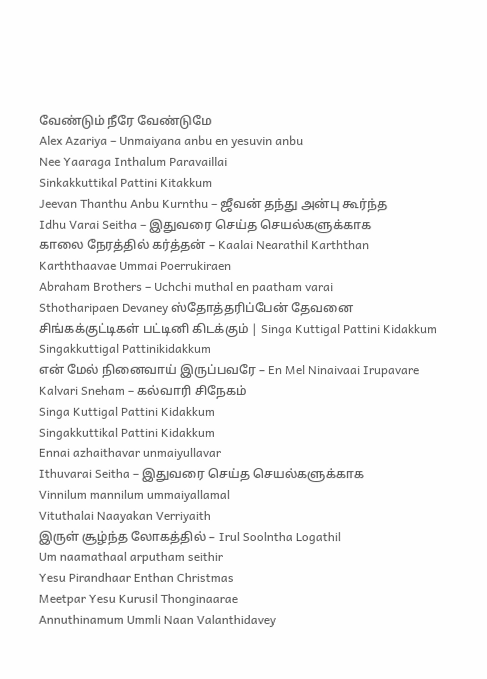வேண்டும் நீரே வேண்டுமே
Alex Azariya – Unmaiyana anbu en yesuvin anbu
Nee Yaaraga Inthalum Paravaillai
Sinkakkuttikal Pattini Kitakkum
Jeevan Thanthu Anbu Kurnthu – ஜீவன் தந்து அன்பு கூர்ந்த
Idhu Varai Seitha – இதுவரை செய்த செயல்களுக்காக
காலை நேரத்தில் கர்த்தன் – Kaalai Nearathil Karththan
Karththaavae Ummai Poerrukiraen
Abraham Brothers – Uchchi muthal en paatham varai
Sthotharipaen Devaney ஸ்தோத்தரிப்பேன் தேவனை
சிங்கக்குட்டிகள் பட்டினி கிடக்கும் | Singa Kuttigal Pattini Kidakkum
Singakkuttigal Pattinikidakkum
என் மேல் நினைவாய் இருப்பவரே – En Mel Ninaivaai Irupavare
Kalvari Sneham – கல்வாரி சிநேகம்
Singa Kuttigal Pattini Kidakkum
Singakkuttikal Pattini Kidakkum
Ennai azhaithavar unmaiyullavar
Ithuvarai Seitha – இதுவரை செய்த செயல்களுக்காக
Vinnilum mannilum ummaiyallamal
Vituthalai Naayakan Verriyaith
இருள் சூழ்ந்த லோகத்தில் – Irul Soolntha Logathil
Um naamathaal arputham seithir
Yesu Pirandhaar Enthan Christmas
Meetpar Yesu Kurusil Thonginaarae
Annuthinamum Ummli Naan Valanthidavey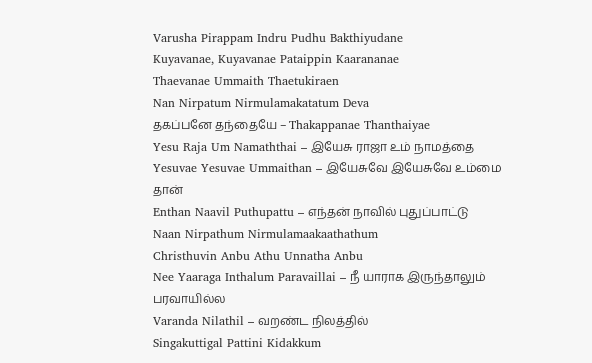Varusha Pirappam Indru Pudhu Bakthiyudane
Kuyavanae, Kuyavanae Pataippin Kaarananae
Thaevanae Ummaith Thaetukiraen
Nan Nirpatum Nirmulamakatatum Deva
தகப்பனே தந்தையே – Thakappanae Thanthaiyae
Yesu Raja Um Namaththai – இயேசு ராஜா உம் நாமத்தை
Yesuvae Yesuvae Ummaithan – இயேசுவே இயேசுவே உம்மை தான்
Enthan Naavil Puthupattu – எந்தன் நாவில் புதுப்பாட்டு
Naan Nirpathum Nirmulamaakaathathum
Christhuvin Anbu Athu Unnatha Anbu
Nee Yaaraga Inthalum Paravaillai – நீ யாராக இருந்தாலும் பரவாயில்ல
Varanda Nilathil – வறண்ட நிலத்தில்
Singakuttigal Pattini Kidakkum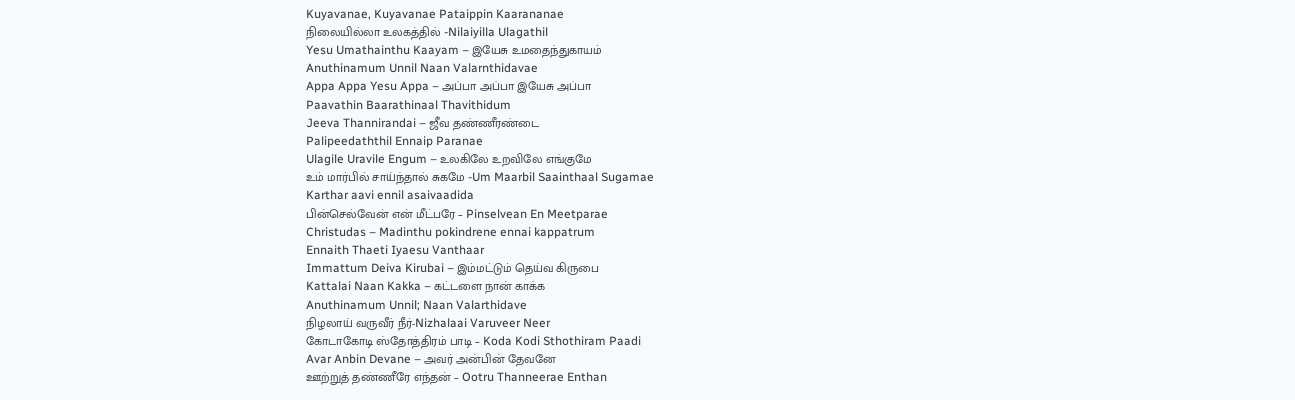Kuyavanae, Kuyavanae Pataippin Kaarananae
நிலையில்லா உலகத்தில் -Nilaiyilla Ulagathil
Yesu Umathainthu Kaayam – இயேசு உமதைந்துகாயம்
Anuthinamum Unnil Naan Valarnthidavae
Appa Appa Yesu Appa – அப்பா அப்பா இயேசு அப்பா
Paavathin Baarathinaal Thavithidum
Jeeva Thannirandai – ஜீவ தண்ணீரண்டை
Palipeedaththil Ennaip Paranae
Ulagile Uravile Engum – உலகிலே உறவிலே எங்குமே
உம் மார்பில் சாய்ந்தால் சுகமே -Um Maarbil Saainthaal Sugamae
Karthar aavi ennil asaivaadida
பின்செல்வேன் என் மீட்பரே – Pinselvean En Meetparae
Christudas – Madinthu pokindrene ennai kappatrum
Ennaith Thaeti Iyaesu Vanthaar
Immattum Deiva Kirubai – இம்மட்டும் தெய்வ கிருபை
Kattalai Naan Kakka – கட்டளை நான் காக்க
Anuthinamum Unnil; Naan Valarthidave
நிழலாய் வருவீர் நீர்-Nizhalaai Varuveer Neer
கோடாகோடி ஸ்தோத்திரம் பாடி – Koda Kodi Sthothiram Paadi
Avar Anbin Devane – அவர் அன்பின் தேவனே
ஊற்றுத் தண்ணீரே எந்தன் – Ootru Thanneerae Enthan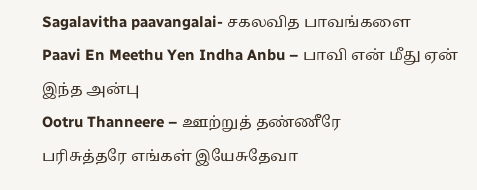Sagalavitha paavangalai- சகலவித பாவங்களை
Paavi En Meethu Yen Indha Anbu – பாவி என் மீது ஏன் இந்த அன்பு
Ootru Thanneere – ஊற்றுத் தண்ணீரே
பரிசுத்தரே எங்கள் இயேசுதேவா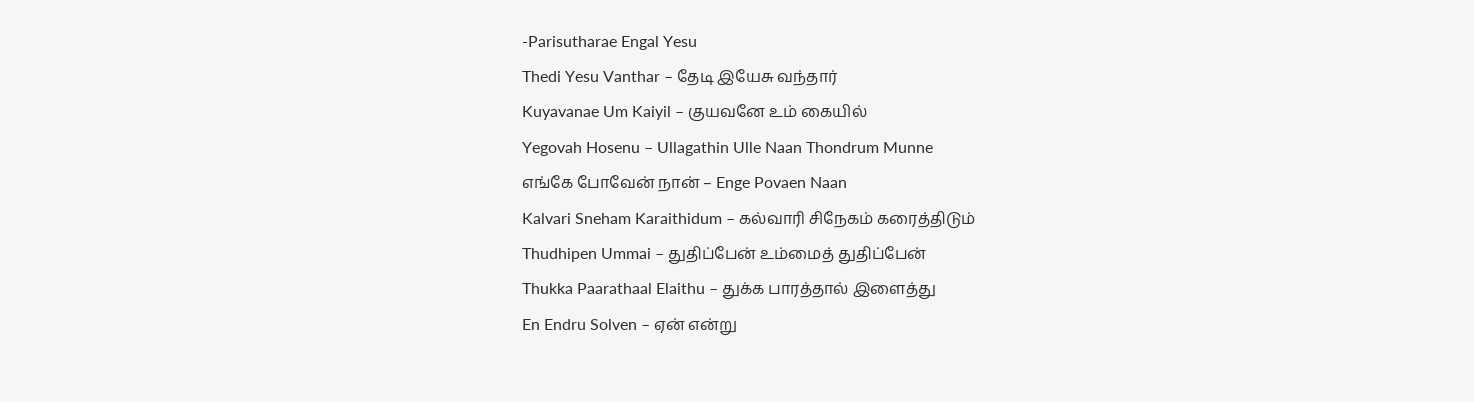-Parisutharae Engal Yesu
Thedi Yesu Vanthar – தேடி இயேசு வந்தார்
Kuyavanae Um Kaiyil – குயவனே உம் கையில்
Yegovah Hosenu – Ullagathin Ulle Naan Thondrum Munne
எங்கே போவேன் நான் – Enge Povaen Naan
Kalvari Sneham Karaithidum – கல்வாரி சிநேகம் கரைத்திடும்
Thudhipen Ummai – துதிப்பேன் உம்மைத் துதிப்பேன்
Thukka Paarathaal Elaithu – துக்க பாரத்தால் இளைத்து
En Endru Solven – ஏன் என்று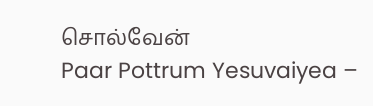சொல்வேன்
Paar Pottrum Yesuvaiyea –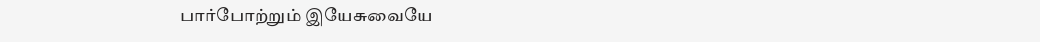பார்போற்றும் இயேசுவையே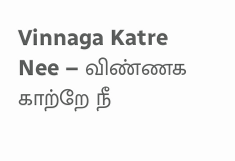Vinnaga Katre Nee – விண்ணக காற்றே நீ